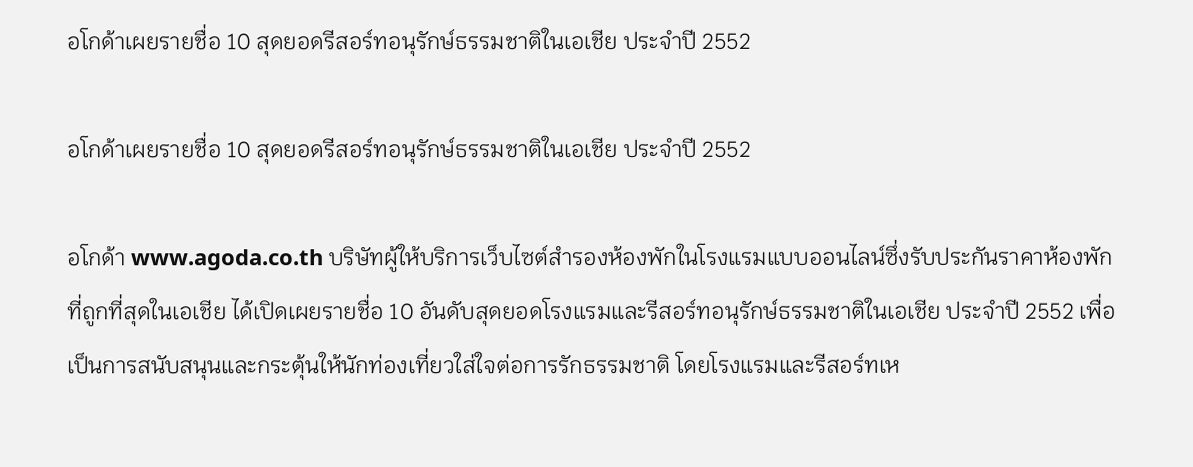อโกด้าเผยรายชื่อ 10 สุดยอดรีสอร์ทอนุรักษ์ธรรมชาติในเอเชีย ประจำปี 2552

อโกด้าเผยรายชื่อ 10 สุดยอดรีสอร์ทอนุรักษ์ธรรมชาติในเอเชีย ประจำปี 2552

อโกด้า www.agoda.co.th บริษัทผู้ให้บริการเว็บไซต์สำรองห้องพักในโรงแรมแบบออนไลน์ซึ่งรับประกันราคาห้องพักที่ถูกที่สุดในเอเชีย ได้เปิดเผยรายชื่อ 10 อันดับสุดยอดโรงแรมและรีสอร์ทอนุรักษ์ธรรมชาติในเอเชีย ประจำปี 2552 เพื่อเป็นการสนับสนุนและกระตุ้นให้นักท่องเที่ยวใส่ใจต่อการรักธรรมชาติ โดยโรงแรมและรีสอร์ทเห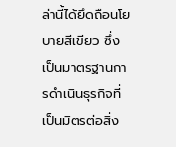ล่านี้ได้ยึดถือนโยบายสีเขียว ซึ่งเป็นมาตรฐานการดำเนินธุรกิจที่เป็นมิตรต่อสิ่ง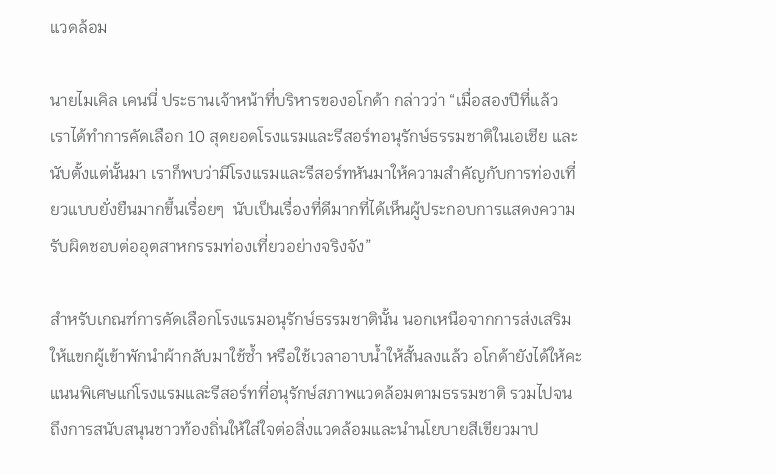แวดล้อม

นายไมเคิล เคนนี่ ประธานเจ้าหน้าที่บริหารของอโกด้า กล่าวว่า “เมื่อสองปีที่แล้ว เราได้ทำการคัดเลือก 10 สุดยอดโรงแรมและรีสอร์ทอนุรักษ์ธรรมชาติในเอเชีย และนับตั้งแต่นั้นมา เราก็พบว่ามีโรงแรมและรีสอร์ทหันมาให้ความสำคัญกับการท่องเที่ยวแบบยั่งยืนมากขึ้นเรื่อยๆ  นับเป็นเรื่องที่ดีมากที่ได้เห็นผู้ประกอบการแสดงความรับผิดชอบต่ออุตสาหกรรมท่องเที่ยวอย่างจริงจัง”

สำหรับเกณฑ์การคัดเลือกโรงแรมอนุรักษ์ธรรมชาตินั้น นอกเหนือจากการส่งเสริมให้แขกผู้เข้าพักนำผ้ากลับมาใช้ซ้ำ หรือใช้เวลาอาบน้ำให้สั้นลงแล้ว อโกด้ายังได้ให้คะแนนพิเศษแก่โรงแรมและรีสอร์ทที่อนุรักษ์สภาพแวดล้อมตามธรรมชาติ รวมไปจนถึงการสนับสนุนชาวท้องถิ่นให้ใส่ใจต่อสิ่งแวดล้อมและนำนโยบายสีเขียวมาป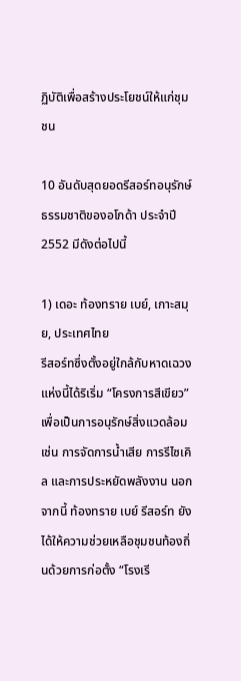ฏิบัติเพื่อสร้างประโยชน์ให้แก่ชุมชน

10 อันดับสุดยอดรีสอร์ทอนุรักษ์ธรรมชาติของอโกด้า ประจำปี 2552 มีดังต่อไปนี้

1) เดอะ ท้องทราย เบย์, เกาะสมุย, ประเทศไทย
รีสอร์ทซึ่งตั้งอยู่ใกล้กับหาดเฉวงแห่งนี้ได้ริเริ่ม “โครงการสีเขียว” เพื่อเป็นการอนุรักษ์สิ่งแวดล้อม เช่น การจัดการน้ำเสีย การรีไซเคิล และการประหยัดพลังงาน นอกจากนี้ ท้องทราย เบย์ รีสอร์ท ยังได้ให้ความช่วยเหลือชุมชนท้องถิ่นด้วยการก่อตั้ง “โรงเรี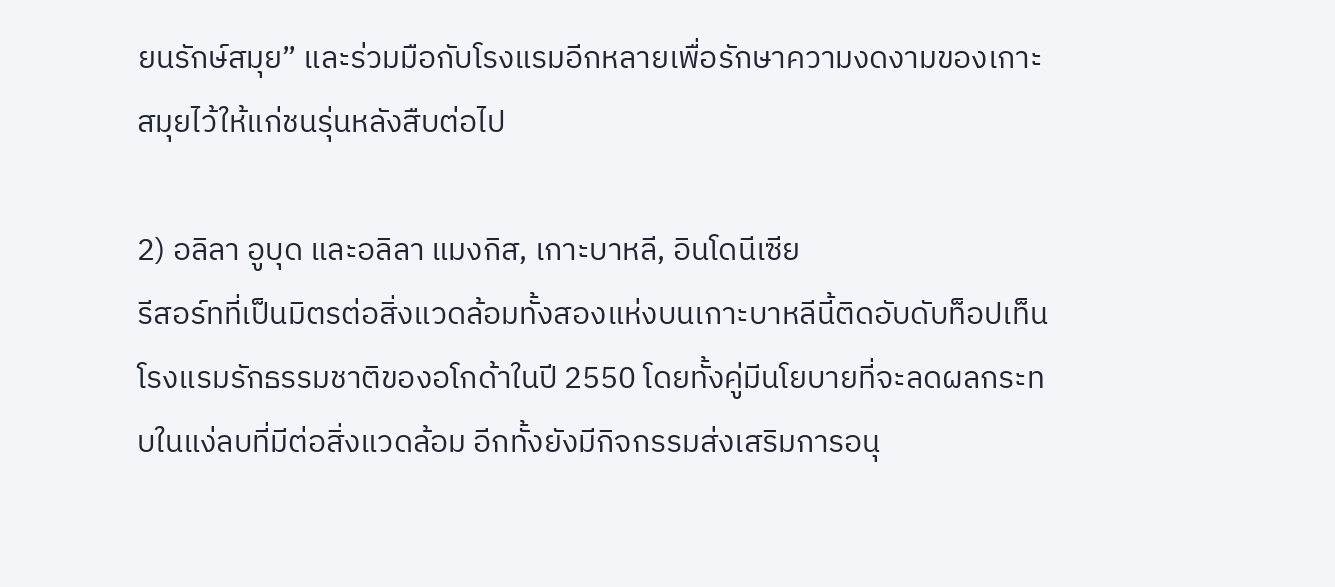ยนรักษ์สมุย” และร่วมมือกับโรงแรมอีกหลายเพื่อรักษาความงดงามของเกาะสมุยไว้ให้แก่ชนรุ่นหลังสืบต่อไป

2) อลิลา อูบุด และอลิลา แมงกิส, เกาะบาหลี, อินโดนีเซีย
รีสอร์ทที่เป็นมิตรต่อสิ่งแวดล้อมทั้งสองแห่งบนเกาะบาหลีนี้ติดอับดับท็อปเท็นโรงแรมรักธรรมชาติของอโกด้าในปี 2550 โดยทั้งคู่มีนโยบายที่จะลดผลกระทบในแง่ลบที่มีต่อสิ่งแวดล้อม อีกทั้งยังมีกิจกรรมส่งเสริมการอนุ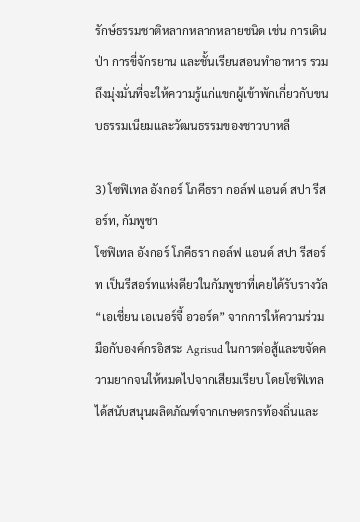รักษ์ธรรมชาติหลากหลากหลายชนิด เช่น การเดินป่า การขี่จักรยาน และชั้นเรียนสอนทำอาหาร รวมถึงมุ่งมั่นที่จะให้ความรู้แก่แขกผู้เข้าพักเกี่ยวกับขนบธรรมเนียมและวัฒนธรรมของชาวบาหลี

3) โซฟิเทล อังกอร์ โภคีธรา กอล์ฟ แอนด์ สปา รีสอร์ท, กัมพูชา
โซฟิเทล อังกอร์ โภคีธรา กอล์ฟ แอนด์ สปา รีสอร์ท เป็นรีสอร์ทแห่งดียวในกัมพูชาที่เคยได้รับรางวัล “เอเชี่ยน เอเนอร์จี้ อวอร์ด” จากการให้ความร่วมมือกับองค์กรอิสระ Agrisud ในการต่อสู้และขจัดความยากจนให้หมดไปจากเสียมเรียบ โดยโซฟิเทลได้สนับสนุนผลิตภัณฑ์จากเกษตรกรท้องถิ่นและ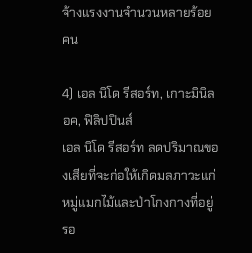จ้างแรงงานจำนวนหลายร้อยคน

4) เอล นิโด รีสอร์ท, เกาะมินิลอค, ฟิลิปปินส์
เอล นิโด รีสอร์ท ลดปริมาณของเสียที่จะก่อให้เกิดมลภาวะแก่หมู่แมกไม้และป่าโกงกางที่อยู่รอ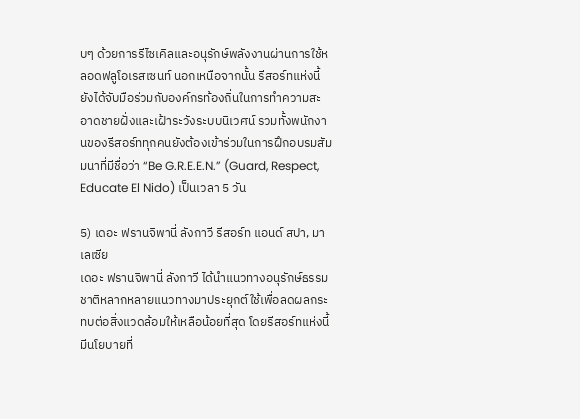บๆ ด้วยการรีไซเคิลและอนุรักษ์พลังงานผ่านการใช้หลอดฟลูโอเรสเซนท์ นอกเหนือจากนั้น รีสอร์ทแห่งนี้ยังได้จับมือร่วมกับองค์กรท้องถิ่นในการทำความสะอาดชายฝั่งและเฝ้าระวังระบบนิเวศน์ รวมทั้งพนักงานของรีสอร์ททุกคนยังต้องเข้าร่วมในการฝึกอบรมสัมมนาที่มีชื่อว่า “Be G.R.E.E.N.” (Guard, Respect, Educate El Nido) เป็นเวลา 5 วัน

5) เดอะ ฟรานจิพานี่ ลังกาวี รีสอร์ท แอนด์ สปา, มาเลเซีย
เดอะ ฟรานจิพานี่ ลังกาวี ได้นำแนวทางอนุรักษ์ธรรมชาติหลากหลายแนวทางมาประยุกต์ใช้เพื่อลดผลกระทบต่อสิ่งแวดล้อมให้เหลือน้อยที่สุด โดยรีสอร์ทแห่งนี้มีนโยบายที่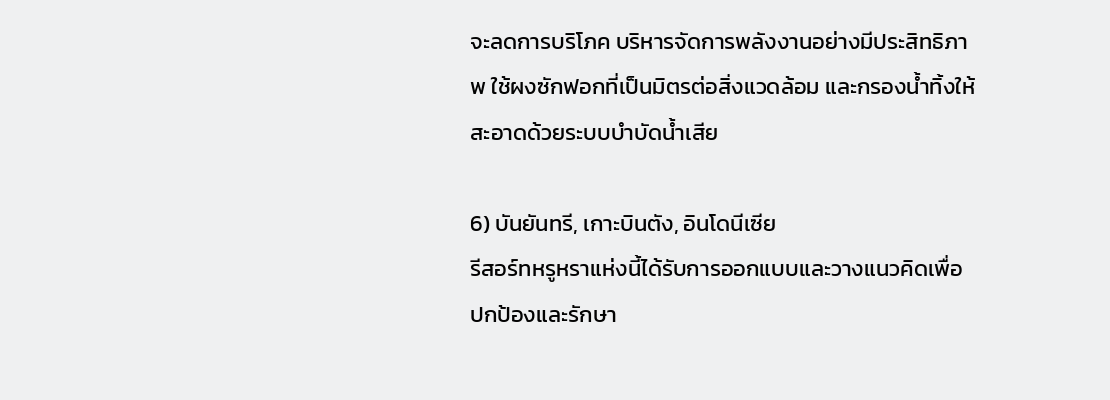จะลดการบริโภค บริหารจัดการพลังงานอย่างมีประสิทธิภาพ ใช้ผงซักฟอกที่เป็นมิตรต่อสิ่งแวดล้อม และกรองน้ำทิ้งให้สะอาดด้วยระบบบำบัดน้ำเสีย

6) บันยันทรี, เกาะบินตัง, อินโดนีเซีย
รีสอร์ทหรูหราแห่งนี้ได้รับการออกแบบและวางแนวคิดเพื่อปกป้องและรักษา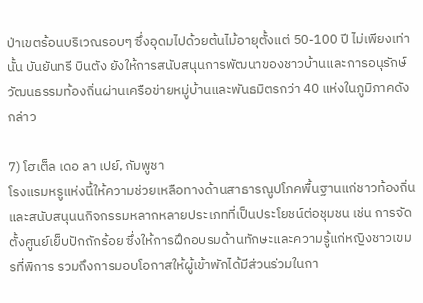ป่าเขตร้อนบริเวณรอบๆ ซึ่งอุดมไปด้วยต้นไม้อายุตั้งแต่ 50-100 ปี ไม่เพียงเท่านั้น บันยันทรี บินตัง ยังให้การสนับสนุนการพัฒนาของชาวบ้านและการอนุรักษ์วัฒนธรรมท้องถิ่นผ่านเครือข่ายหมู่บ้านและพันธมิตรกว่า 40 แห่งในภูมิภาคดังกล่าว

7) โฮเต็ล เดอ ลา เปย์, กัมพูชา
โรงแรมหรูแห่งนี้ให้ความช่วยเหลือทางด้านสาธารณูปโภคพื้นฐานแก่ชาวท้องถิ่นและสนับสนุนนกิจกรรมหลากหลายประเภทที่เป็นประโยชน์ต่อชุมชน เช่น การจัดตั้งศูนย์เย็บปักถักร้อย ซึ่งให้การฝึกอบรมด้านทักษะและความรู้แก่หญิงชาวเขมรที่พิการ รวมถึงการมอบโอกาสให้ผู้เข้าพักได้มีส่วนร่วมในกา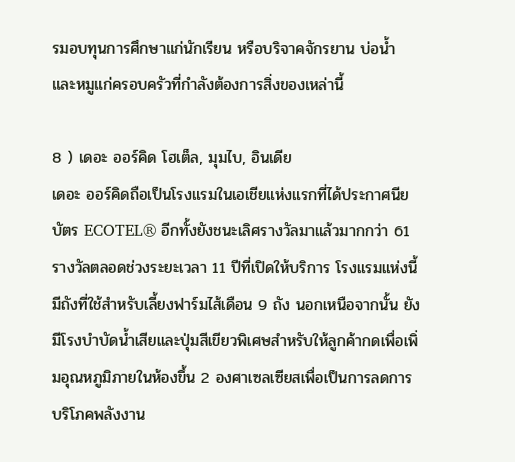รมอบทุนการศึกษาแก่นักเรียน หรือบริจาคจักรยาน บ่อน้ำ และหมูแก่ครอบครัวที่กำลังต้องการสิ่งของเหล่านี้

8 ) เดอะ ออร์คิด โฮเต็ล, มุมไบ, อินเดีย
เดอะ ออร์คิดถือเป็นโรงแรมในเอเชียแห่งแรกที่ได้ประกาศนียบัตร ECOTEL® อีกทั้งยังชนะเลิศรางวัลมาแล้วมากกว่า 61 รางวัลตลอดช่วงระยะเวลา 11 ปีที่เปิดให้บริการ โรงแรมแห่งนี้มีถังที่ใช้สำหรับเลี้ยงฟาร์มไส้เดือน 9 ถัง นอกเหนือจากนั้น ยังมีโรงบำบัดน้ำเสียและปุ่มสีเขียวพิเศษสำหรับให้ลูกค้ากดเพื่อเพิ่มอุณหภูมิภายในห้องขึ้น 2 องศาเซลเซียสเพื่อเป็นการลดการบริโภคพลังงาน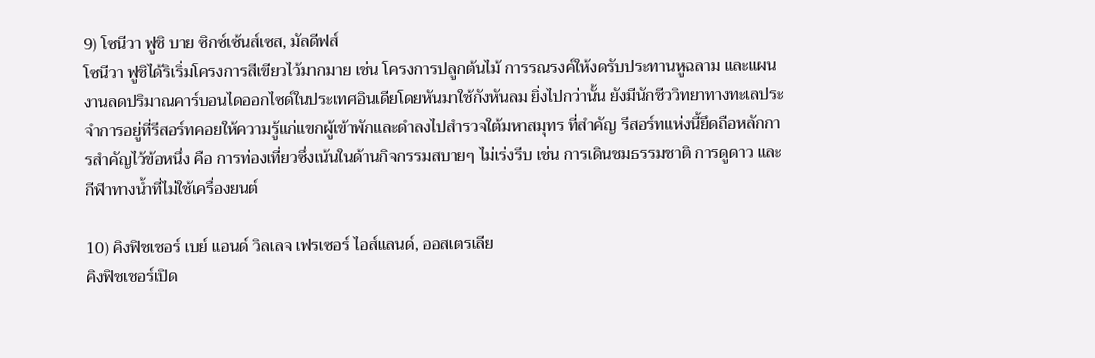9) โซนีวา ฟูชิ บาย ซิกซ์เซ้นส์เซส, มัลดีฟส์
โซนีวา ฟูชิได้ริเริ่มโครงการสีเขียวไว้มากมาย เช่น โครงการปลูกต้นไม้ การรณรงค์ให้งดรับประทานหูฉลาม และแผนงานลดปริมาณคาร์บอนไดออกไซด์ในประเทศอินเดียโดยหันมาใช้กังหันลม ยิ่งไปกว่านั้น ยังมีนักชีววิทยาทางทะเลประจำการอยู่ที่รีสอร์ทคอยให้ความรู้แก่แขกผู้เข้าพักและดำลงไปสำรวจใต้มหาสมุทร ที่สำคัญ รีสอร์ทแห่งนี้ยึดถือหลักการสำคัญไว้ข้อหนึ่ง คือ การท่องเที่ยวซึ่งเน้นในด้านกิจกรรมสบายๆ ไม่เร่งรีบ เช่น การเดินชมธรรมชาติ การดูดาว และกีฬาทางน้ำที่ไม่ใช้เครื่องยนต์

10) คิงฟิชเชอร์ เบย์ แอนด์ วิลเลจ เฟรเซอร์ ไอส์แลนด์, ออสเตรเลีย
คิงฟิชเชอร์เปิด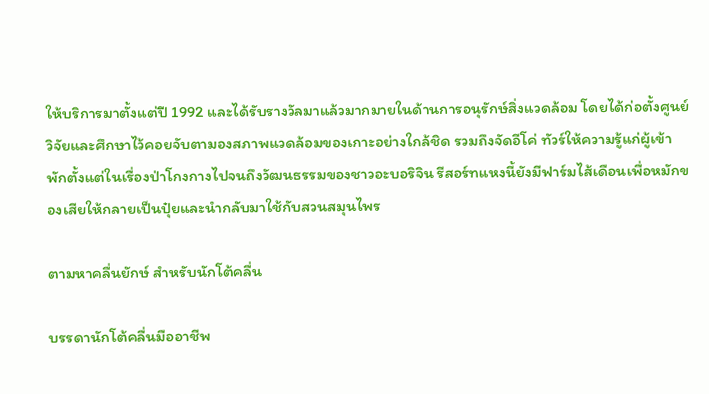ให้บริการมาตั้งแต่ปี 1992 และได้รับรางวัลมาแล้วมากมายในด้านการอนุรักษ์สิ่งแวดล้อม โดยได้ก่อตั้งศูนย์วิจัยและศึกษาไว้คอยจับตามองสภาพแวดล้อมของเกาะอย่างใกล้ชิด รวมถึงจัดอีโค่ ทัวร์ให้ความรู้แก่ผู้เข้าพักตั้งแต่ในเรื่องป่าโกงกางไปจนถึงวัฒนธรรมของชาวอะบอริจิน รีสอร์ทแหงนี้ยังมีฟาร์มไส้เดือนเพื่อหมักของเสียให้กลายเป็นปุ๋ยและนำกลับมาใช้กับสวนสมุนไพร

ตามหาคลื่นยักษ์ สำหรับนักโต้คลื่น

บรรดานักโต้คลื่นมืออาชีพ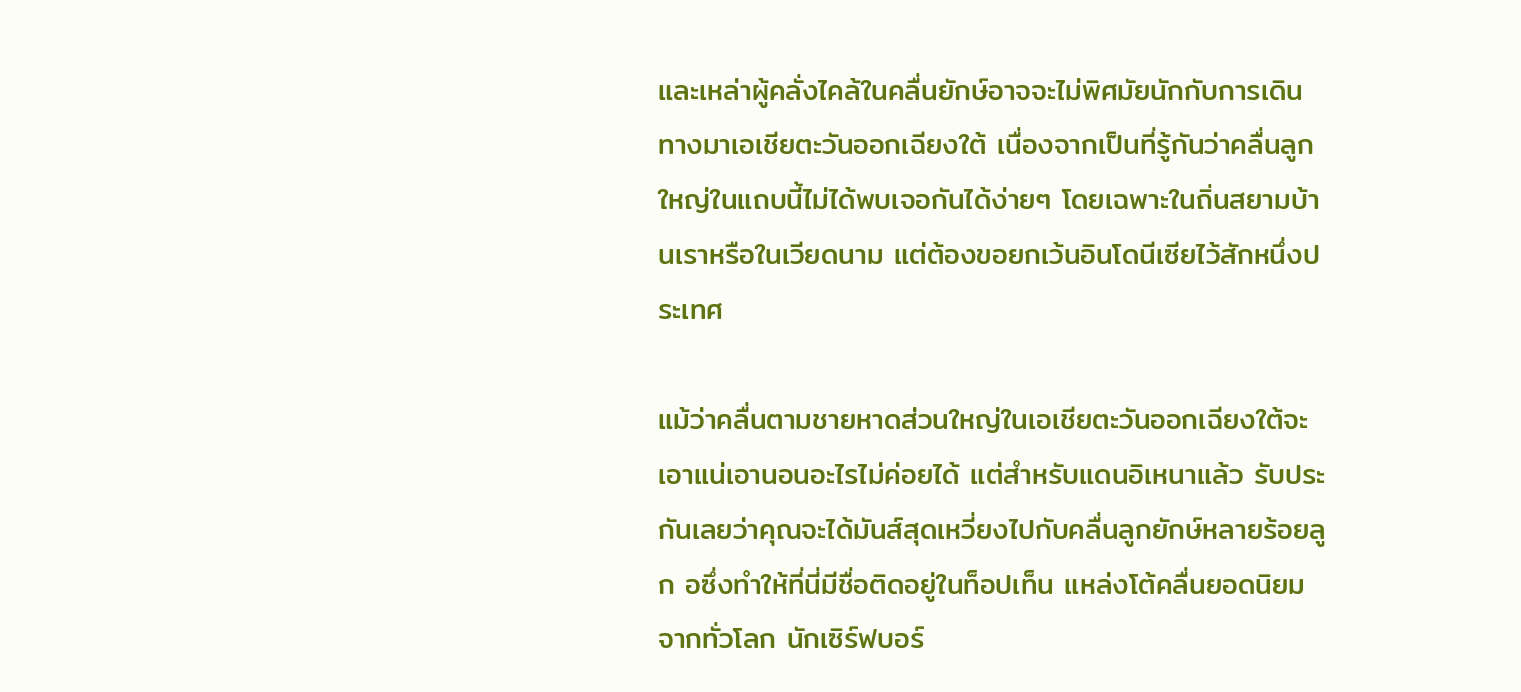และเหล่าผู้คลั่งไคล้ในคลื่นยักษ์อาจจะไม่พิศมัยนักกับการเดินทางมาเอเชียตะวันออกเฉียงใต้ เนื่องจากเป็นที่รู้กันว่าคลื่นลูกใหญ่ในแถบนี้ไม่ได้พบเจอกันได้ง่ายๆ โดยเฉพาะในถิ่นสยามบ้านเราหรือในเวียดนาม แต่ต้องขอยกเว้นอินโดนีเซียไว้สักหนึ่งประเทศ

แม้ว่าคลื่นตามชายหาดส่วนใหญ่ในเอเชียตะวันออกเฉียงใต้จะเอาแน่เอานอนอะไรไม่ค่อยได้ แต่สำหรับแดนอิเหนาแล้ว รับประกันเลยว่าคุณจะได้มันส์สุดเหวี่ยงไปกับคลื่นลูกยักษ์หลายร้อยลูก อซึ่งทำให้ที่นี่มีชื่อติดอยู่ในท็อปเท็น แหล่งโต้คลื่นยอดนิยมจากทั่วโลก นักเซิร์ฟบอร์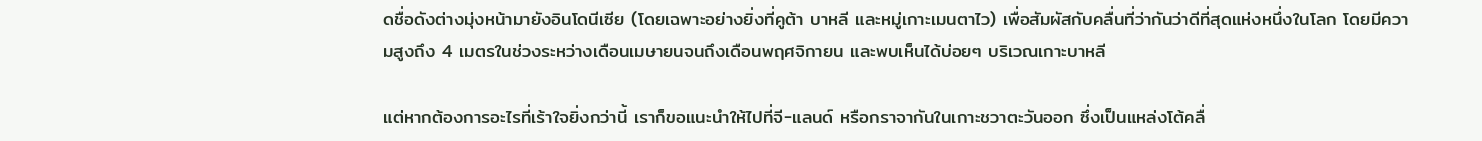ดชื่อดังต่างมุ่งหน้ามายังอินโดนีเซีย (โดยเฉพาะอย่างยิ่งที่คูต้า บาหลี และหมู่เกาะเมนตาไว) เพื่อสัมผัสกับคลื่นที่ว่ากันว่าดีที่สุดแห่งหนึ่งในโลก โดยมีความสูงถึง 4 เมตรในช่วงระหว่างเดือนเมษายนจนถึงเดือนพฤศจิกายน และพบเห็นได้บ่อยๆ บริเวณเกาะบาหลี

แต่หากต้องการอะไรที่เร้าใจยิ่งกว่านี้ เราก็ขอแนะนำให้ไปที่จี-แลนด์ หรือกราจากันในเกาะชวาตะวันออก ซึ่งเป็นแหล่งโต้คลื่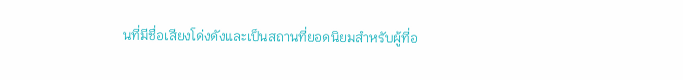นที่มีชื่อเสียงโด่งดังและเป็นสถานที่ยอดนิยมสำหรับผู้ที่อ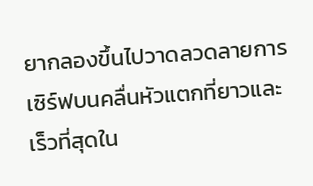ยากลองขึ้นไปวาดลวดลายการเซิร์ฟบนคลื่นหัวแตกที่ยาวและเร็วที่สุดใน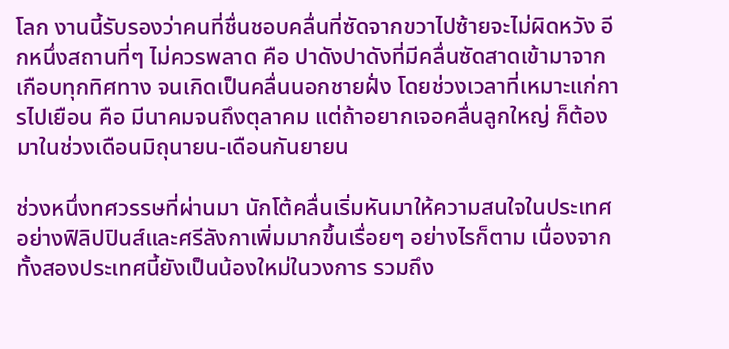โลก งานนี้รับรองว่าคนที่ชื่นชอบคลื่นที่ซัดจากขวาไปซ้ายจะไม่ผิดหวัง อีกหนึ่งสถานที่ๆ ไม่ควรพลาด คือ ปาดังปาดังที่มีคลื่นซัดสาดเข้ามาจากเกือบทุกทิศทาง จนเกิดเป็นคลื่นนอกชายฝั่ง โดยช่วงเวลาที่เหมาะแก่การไปเยือน คือ มีนาคมจนถึงตุลาคม แต่ถ้าอยากเจอคลื่นลูกใหญ่ ก็ต้องมาในช่วงเดือนมิถุนายน-เดือนกันยายน

ช่วงหนึ่งทศวรรษที่ผ่านมา นักโต้คลื่นเริ่มหันมาให้ความสนใจในประเทศอย่างฟิลิปปินส์และศรีลังกาเพิ่มมากขึ้นเรื่อยๆ อย่างไรก็ตาม เนื่องจากทั้งสองประเทศนี้ยังเป็นน้องใหม่ในวงการ รวมถึง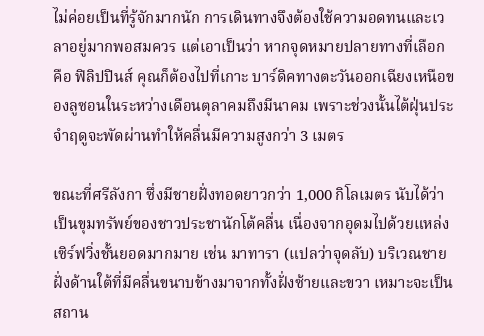ไม่ค่อยเป็นที่รู้จักมากนัก การเดินทางจึงต้องใช้ความอดทนและเวลาอยู่มากพอสมควร แต่เอาเป็นว่า หากจุดหมายปลายทางที่เลือก คือ ฟิลิปปินส์ คุณก็ต้องไปที่เกาะ บาร์ดิคทางตะวันออกเฉียงเหนือของลูซอนในระหว่างเดือนตุลาคมถึงมีนาคม เพราะช่วงนั้นไต้ฝุ่นประจำฤดูจะพัดผ่านทำให้คลื่นมีความสูงกว่า 3 เมตร

ขณะที่ศรีลังกา ซึ่งมีชายฝั่งทอดยาวกว่า 1,000 กิโลเมตร นับได้ว่าเป็นขุมทรัพย์ของชาวประชานักโต้คลื่น เนื่องจากอุดมไปด้วยแหล่งเซิร์ฟวิ่งชั้นยอดมากมาย เช่น มาทารา (แปลว่าจุดลับ) บริเวณชายฝั่งด้านใต้ที่มีคลื่นขนาบข้างมาจากทั้งฝั่งซ้ายและขวา เหมาะจะเป็นสถาน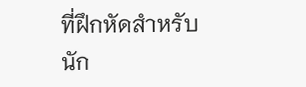ที่ฝึกหัดสำหรับนัก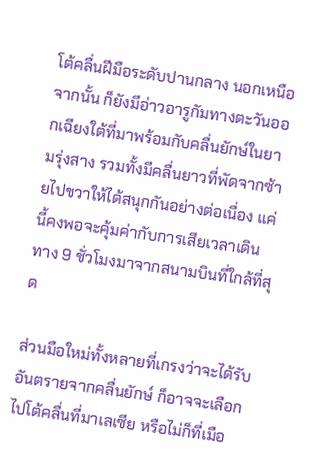โต้คลื่นฝีมือระดับปานกลาง นอกเหนือจากนั้น ก็ยังมีอ่าวอารูกัมทางตะวันออกเฉียงใต้ที่มาพร้อมกับคลื่นยักษ์ในยามรุ่งสาง รวมทั้งมีคลื่นยาวที่พัดจากซ้ายไปขวาให้ได้สนุกกันอย่างต่อเนื่อง แค่นี้คงพอจะคุ้มค่ากับการเสียเวลาเดินทาง 9 ชั่วโมงมาจากสนามบินที่ใกล้ที่สุด

ส่วนมือใหม่ทั้งหลายที่เกรงว่าจะได้รับอันตรายจากคลื่นยักษ์ ก็อาจจะเลือกไปโต้คลื่นที่มาเลเซีย หรือไม่ก็ที่เมือ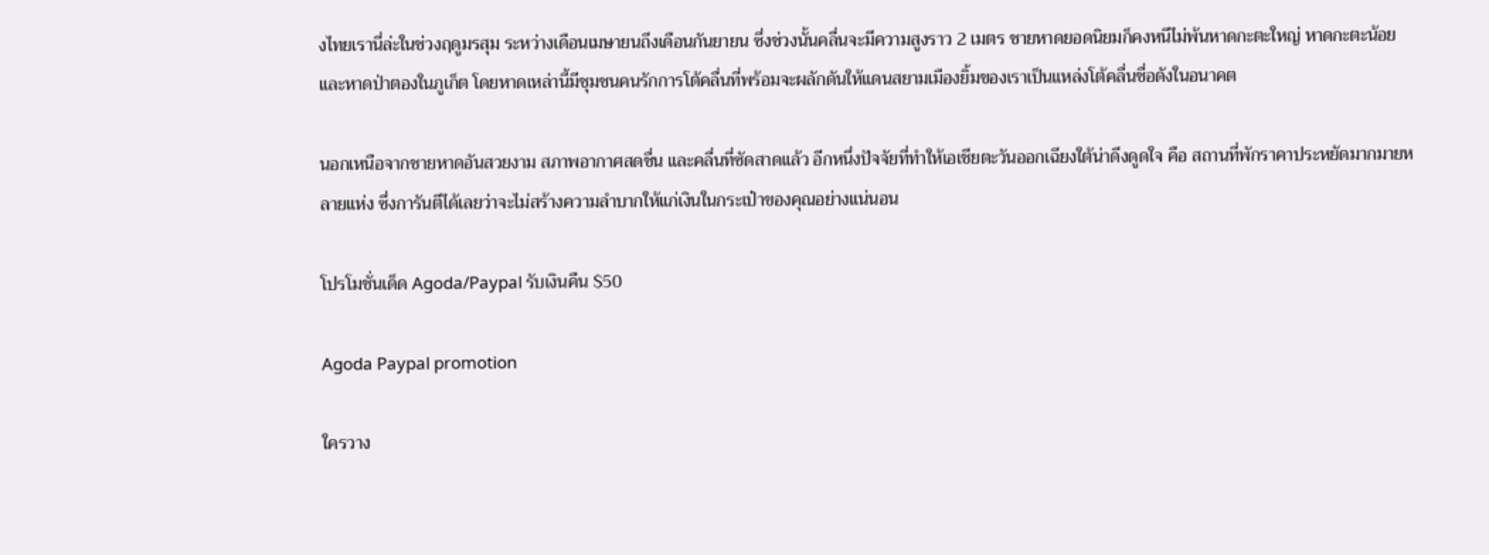งไทยเรานี่ล่ะในช่วงฤดูมรสุม ระหว่างเดือนเมษายนถึงเดือนกันยายน ซึ่งช่วงนั้นคลื่นจะมีความสูงราว 2 เมตร ชายหาดยอดนิยมก็คงหนีไม่พ้นหาดกะตะใหญ่ หาดกะตะน้อย และหาดป่าตองในภูเก็ต โดยหาดเหล่านี้มีชุมชนคนรักการโต้คลื่นที่พร้อมจะผลักดันให้แดนสยามเมืองยิ้มของเราเป็นแหล่งโต้คลื่นชื่อดังในอนาคต

นอกเหนือจากชายหาดอันสวยงาม สภาพอากาศสดชื่น และคลื่นที่ซัดสาดแล้ว อีกหนึ่งปัจจัยที่ทำให้เอเชียตะวันออกเฉียงใต้น่าดึงดูดใจ คือ สถานที่พักราคาประหยัดมากมายหลายแห่ง ซึ่งการันตีได้เลยว่าจะไม่สร้างความลำบากให้แก่เงินในกระเป๋าของคุณอย่างแน่นอน

โปรโมชั่นเด็ด Agoda/Paypal รับเงินคืน $50

Agoda Paypal promotion

ใครวาง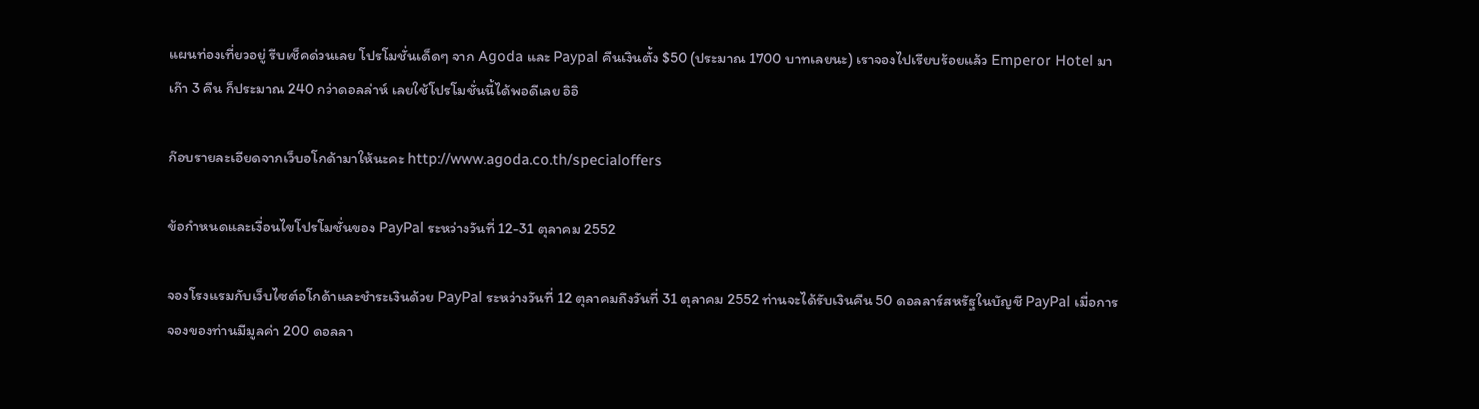แผนท่องเที่ยวอยู่ รีบเช็คด่วนเลย โปรโมชั่นเด็ดๆ จาก Agoda และ Paypal คืนเงินตั้ง $50 (ประมาณ 1700 บาทเลยนะ) เราจองไปเรียบร้อยแล้ว Emperor Hotel มาเก๊า 3 คืน ก็ประมาณ 240 กว่าดอลล่าห์ เลยใช้โปรโมชั่นนี้ได้พอดีเลย อิอิ

ก๊อบรายละเอียดจากเว็บอโกด้ามาให้นะคะ http://www.agoda.co.th/specialoffers

ข้อกำหนดและเงื่อนไขโปรโมชั่นของ PayPal ระหว่างวันที่ 12-31 ตุลาคม 2552

จองโรงแรมกับเว็บไซต์อโกด้าและชำระเงินด้วย PayPal ระหว่างวันที่ 12 ตุลาคมถึงวันที่ 31 ตุลาคม 2552 ท่านจะได้รับเงินคืน 50 ดอลลาร์สหรัฐในบัญชี PayPal เมื่อการจองของท่านมีมูลค่า 200 ดอลลา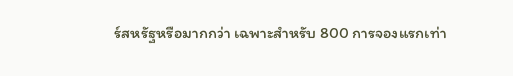ร์สหรัฐหรือมากกว่า เฉพาะสำหรับ 800 การจองแรกเท่า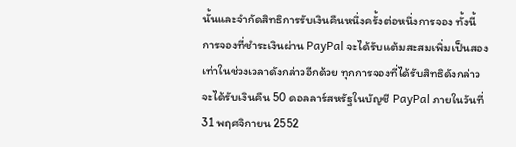นั้นและจำกัดสิทธิการรับเงินคืนหนึ่งครั้งต่อหนึ่งการจอง ทั้งนี้ การจองที่ชำระเงินผ่าน PayPal จะได้รับแต้มสะสมเพิ่มเป็นสองเท่าในช่วงเวลาดังกล่าวอีกด้วย ทุกการจองที่ได้รับสิทธิดังกล่าวจะได้รับเงินคืน 50 ดอลลาร์สหรัฐในบัญชี PayPal ภายในวันที่ 31 พฤศจิกายน 2552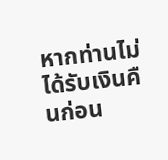หากท่านไม่ได้รับเงินคืนก่อน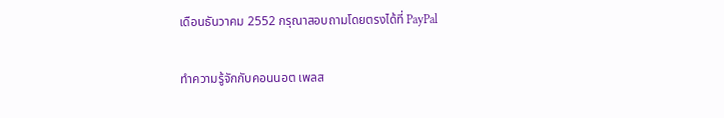เดือนธันวาคม 2552 กรุณาสอบถามโดยตรงได้ที่ PayPal

ทำความรู้จักกับคอนนอต เพลส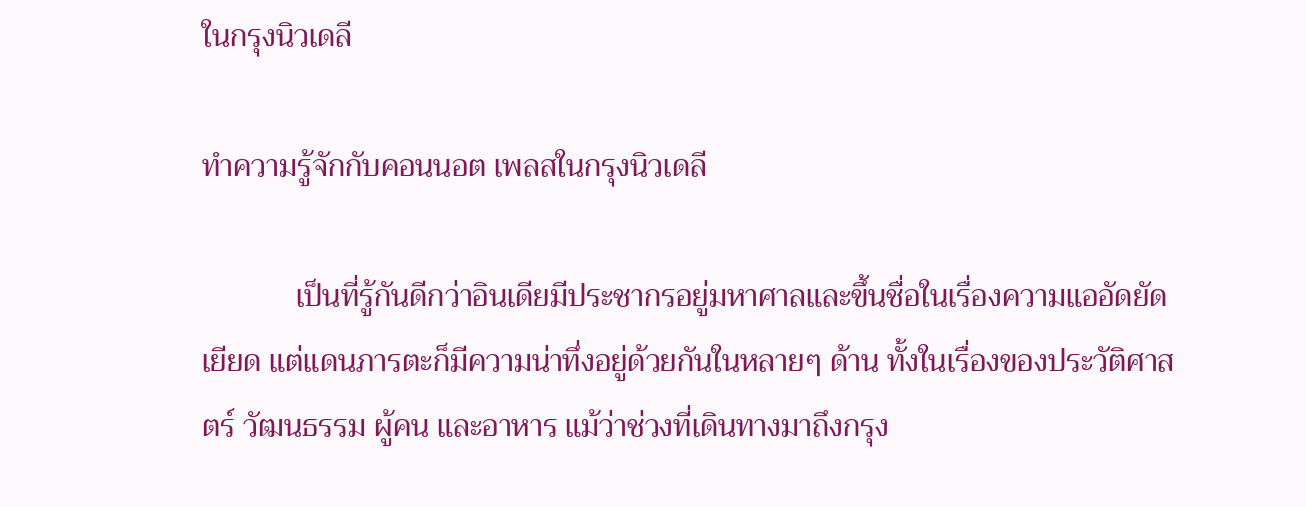ในกรุงนิวเดลี

ทำความรู้จักกับคอนนอต เพลสในกรุงนิวเดลี

            เป็นที่รู้กันดีกว่าอินเดียมีประชากรอยู่มหาศาลและขึ้นชื่อในเรื่องความแออัดยัดเยียด แต่แดนภารตะก็มีความน่าทึ่งอยู่ด้วยกันในหลายๆ ด้าน ทั้งในเรื่องของประวัติศาสตร์ วัฒนธรรม ผู้คน และอาหาร แม้ว่าช่วงที่เดินทางมาถึงกรุง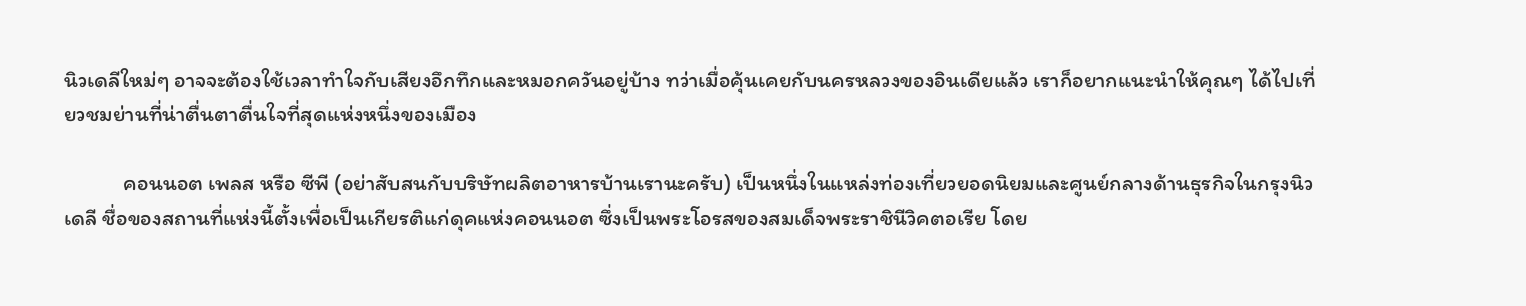นิวเดลีใหม่ๆ อาจจะต้องใช้เวลาทำใจกับเสียงอึกทึกและหมอกควันอยู่บ้าง ทว่าเมื่อคุ้นเคยกับนครหลวงของอินเดียแล้ว เราก็อยากแนะนำให้คุณๆ ได้ไปเที่ยวชมย่านที่น่าตื่นตาตื่นใจที่สุดแห่งหนึ่งของเมือง

            คอนนอต เพลส หรือ ซีพี (อย่าสับสนกับบริษัทผลิตอาหารบ้านเรานะครับ) เป็นหนึ่งในแหล่งท่องเที่ยวยอดนิยมและศูนย์กลางด้านธุรกิจในกรุงนิวเดลี ชื่อของสถานที่แห่งนี้ตั้งเพื่อเป็นเกียรติแก่ดุคแห่งคอนนอต ซึ่งเป็นพระโอรสของสมเด็จพระราชินีวิคตอเรีย โดย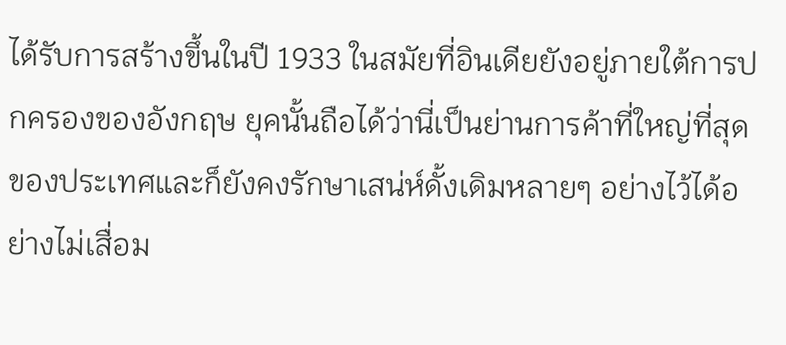ได้รับการสร้างขึ้นในปี 1933 ในสมัยที่อินเดียยังอยู่ภายใต้การปกครองของอังกฤษ ยุคนั้นถือได้ว่านี่เป็นย่านการค้าที่ใหญ่ที่สุดของประเทศและก็ยังคงรักษาเสน่ห์ดั้งเดิมหลายๆ อย่างไว้ได้อย่างไม่เสื่อม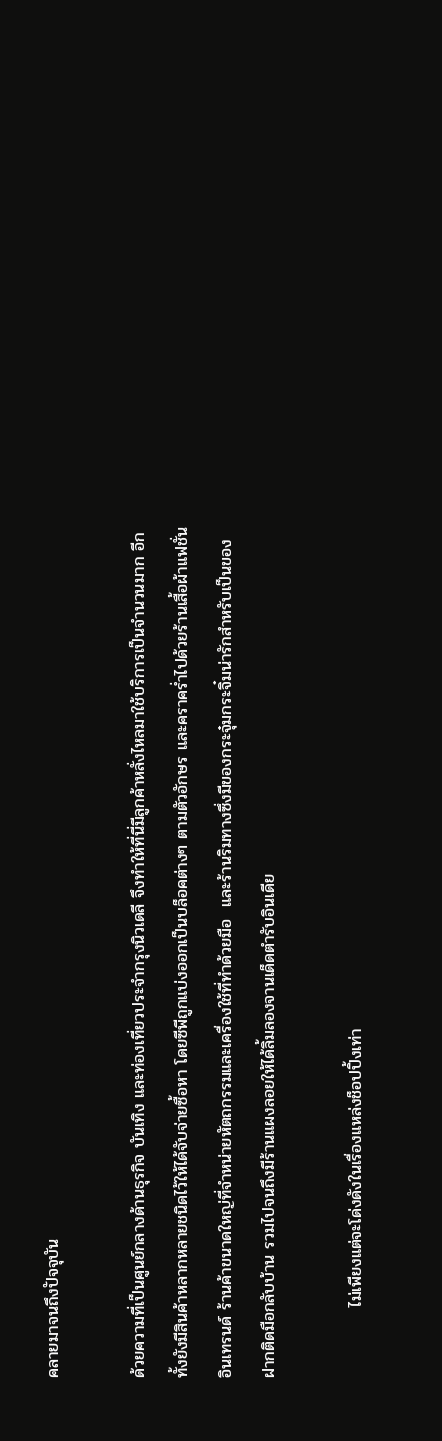คลายมาจนถึงปัจจุบัน

ด้วยความที่เป็นศูนย์กลางด้านธุรกิจ บันเทิง และท่องเที่ยวประจำกรุงนิวเดลี จึงทำให้ที่นี่มีลูกค้าหลั่งไหลมาใช้บริการเป็นจำนวนมาก อีกทั้งยังมีสินค้าหลากหลายชนิดไว้ให้ได้จับจ่ายซื้อหา โดยซีพีถูกแบ่งออกเป็นบล็อคต่างๆ ตามตัวอักษร และคราคร่ำไปด้วยร้านเสื้อผ้าแฟชั่นอินเทรนด์ ร้านค้าขนาดใหญ่ที่จำหน่ายหัตถกรรมและเครื่องใช้ที่ทำด้วยมือ  และร้านริมทางซึ่งมีของกระจุ๋มกระจิ๋มน่ารักสำหรับเป็นของฝากติดมือกลับบ้าน รวมไปจนถึงมีร้านแผงลอยให้ได้ลิ้มลองจานเด็ดตำรับอินเดีย

            ไม่เพียงแต่จะโด่งดังในเรื่องแหล่งช็อปปิ้งเท่า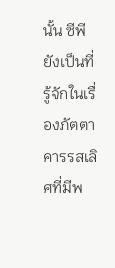นั้น ซีพียังเป็นที่รู้จักในเรื่องภัตตาคารรสเลิศที่มีพ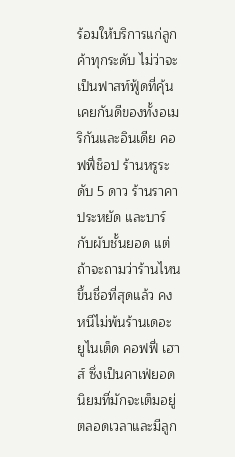ร้อมให้บริการแก่ลูกค้าทุกระดับ ไม่ว่าจะเป็นฟาสท์ฟู้ดที่คุ้นเคยกันดีของทั้งอเมริกันและอินเดีย คอฟฟี่ช็อป ร้านหรูระดับ 5 ดาว ร้านราคาประหยัด และบาร์กับผับชั้นยอด แต่ถ้าจะถามว่าร้านไหนขึ้นชื่อที่สุดแล้ว คงหนีไม่พ้นร้านเดอะ ยูไนเต็ด คอฟฟี่ เฮาส์ ซึ่งเป็นคาเฟ่ยอดนิยมที่มักจะเต็มอยู่ตลอดเวลาและมีลูก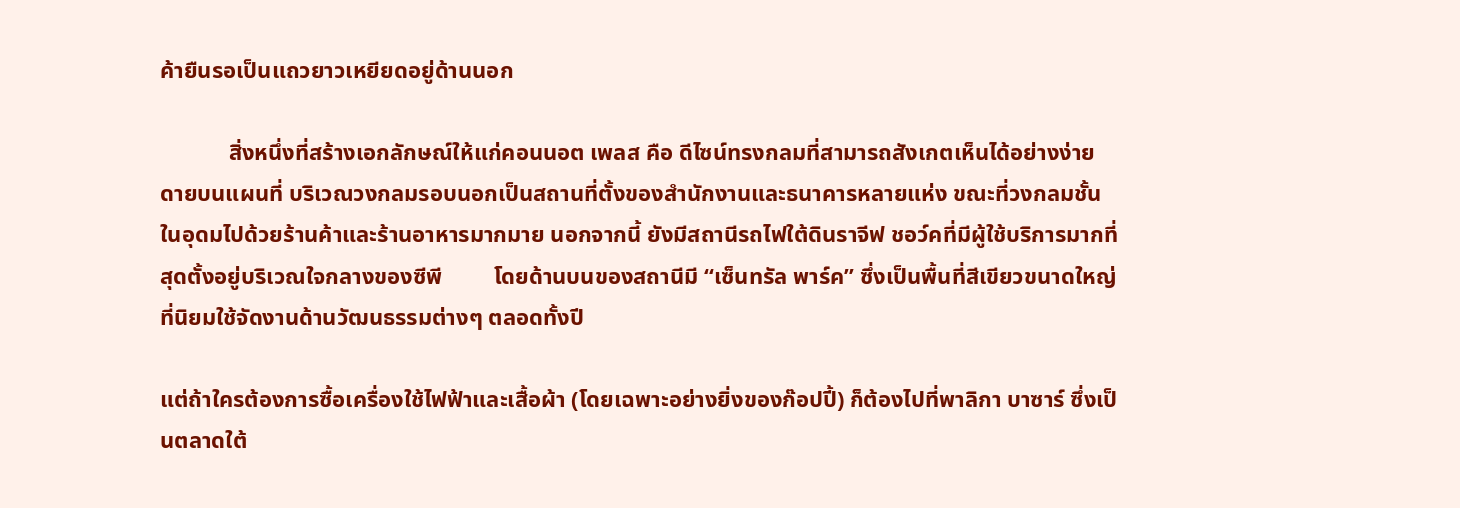ค้ายืนรอเป็นแถวยาวเหยียดอยู่ด้านนอก

            สิ่งหนึ่งที่สร้างเอกลักษณ์ให้แก่คอนนอต เพลส คือ ดีไซน์ทรงกลมที่สามารถสังเกตเห็นได้อย่างง่ายดายบนแผนที่ บริเวณวงกลมรอบนอกเป็นสถานที่ตั้งของสำนักงานและธนาคารหลายแห่ง ขณะที่วงกลมชั้นในอุดมไปด้วยร้านค้าและร้านอาหารมากมาย นอกจากนี้ ยังมีสถานีรถไฟใต้ดินราจีฟ ชอว์คที่มีผู้ใช้บริการมากที่สุดตั้งอยู่บริเวณใจกลางของซีพี         โดยด้านบนของสถานีมี “เซ็นทรัล พาร์ค” ซึ่งเป็นพื้นที่สีเขียวขนาดใหญ่ที่นิยมใช้จัดงานด้านวัฒนธรรมต่างๆ ตลอดทั้งปี

แต่ถ้าใครต้องการซื้อเครื่องใช้ไฟฟ้าและเสื้อผ้า (โดยเฉพาะอย่างยิ่งของก๊อปปี้) ก็ต้องไปที่พาลิกา บาซาร์ ซึ่งเป็นตลาดใต้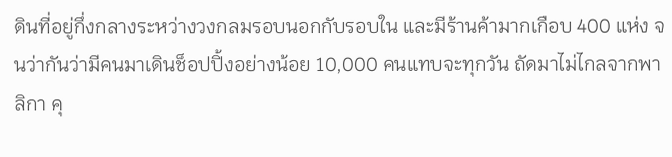ดินที่อยู่กึ่งกลางระหว่างวงกลมรอบนอกกับรอบใน และมีร้านค้ามากเกือบ 400 แห่ง จนว่ากันว่ามีคนมาเดินช็อปปิ้งอย่างน้อย 10,000 คนแทบจะทุกวัน ถัดมาไม่ไกลจากพาลิกา คุ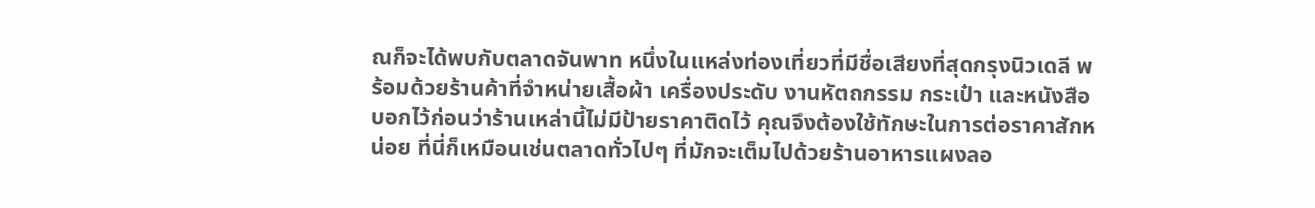ณก็จะได้พบกับตลาดจันพาท หนึ่งในแหล่งท่องเที่ยวที่มีชื่อเสียงที่สุดกรุงนิวเดลี พร้อมด้วยร้านค้าที่จำหน่ายเสื้อผ้า เครื่องประดับ งานหัตถกรรม กระเป๋า และหนังสือ บอกไว้ก่อนว่าร้านเหล่านี้ไม่มีป้ายราคาติดไว้ คุณจึงต้องใช้ทักษะในการต่อราคาสักหน่อย ที่นี่ก็เหมือนเช่นตลาดทั่วไปๆ ที่มักจะเต็มไปด้วยร้านอาหารแผงลอ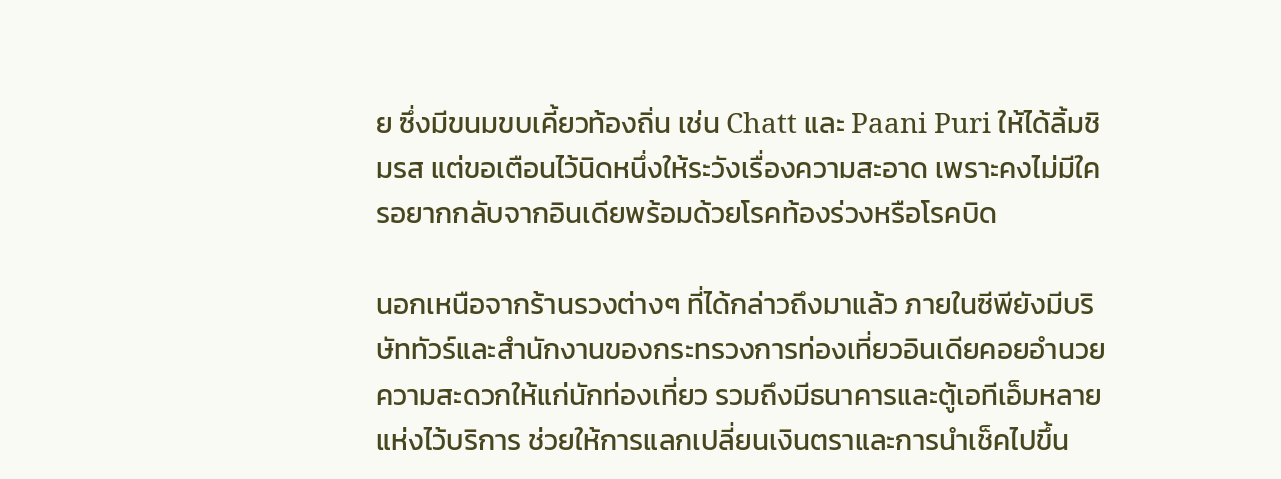ย ซึ่งมีขนมขบเคี้ยวท้องถิ่น เช่น Chatt และ Paani Puri ให้ได้ลิ้มชิมรส แต่ขอเตือนไว้นิดหนึ่งให้ระวังเรื่องความสะอาด เพราะคงไม่มีใครอยากกลับจากอินเดียพร้อมด้วยโรคท้องร่วงหรือโรคบิด

นอกเหนือจากร้านรวงต่างๆ ที่ได้กล่าวถึงมาแล้ว ภายในซีพียังมีบริษัททัวร์และสำนักงานของกระทรวงการท่องเที่ยวอินเดียคอยอำนวยความสะดวกให้แก่นักท่องเที่ยว รวมถึงมีธนาคารและตู้เอทีเอ็มหลายแห่งไว้บริการ ช่วยให้การแลกเปลี่ยนเงินตราและการนำเช็คไปขึ้น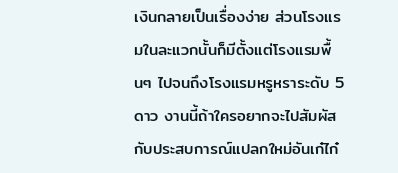เงินกลายเป็นเรื่องง่าย ส่วนโรงแรมในละแวกนั้นก็มีตั้งแต่โรงแรมพื้นๆ ไปจนถึงโรงแรมหรูหราระดับ 5 ดาว งานนี้ถ้าใครอยากจะไปสัมผัสกับประสบการณ์แปลกใหม่อันเก๋ไก๋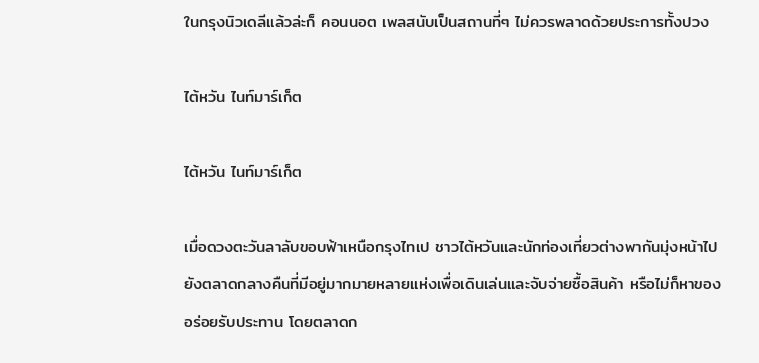ในกรุงนิวเดลีแล้วล่ะก็ คอนนอต เพลสนับเป็นสถานที่ๆ ไม่ควรพลาดด้วยประการทั้งปวง

ไต้หวัน ไนท์มาร์เก็ต

ไต้หวัน ไนท์มาร์เก็ต

เมื่อดวงตะวันลาลับขอบฟ้าเหนือกรุงไทเป ชาวไต้หวันและนักท่องเที่ยวต่างพากันมุ่งหน้าไปยังตลาดกลางคืนที่มีอยู่มากมายหลายแห่งเพื่อเดินเล่นและจับจ่ายซื้อสินค้า หรือไม่ก็หาของอร่อยรับประทาน โดยตลาดก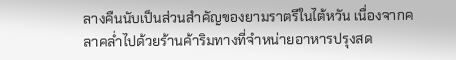ลางคืนนับเป็นส่วนสำคัญของยามราตรีในไต้หวัน เนื่องจากคลาคล่ำไปด้วยร้านค้าริมทางที่จำหน่ายอาหารปรุงสด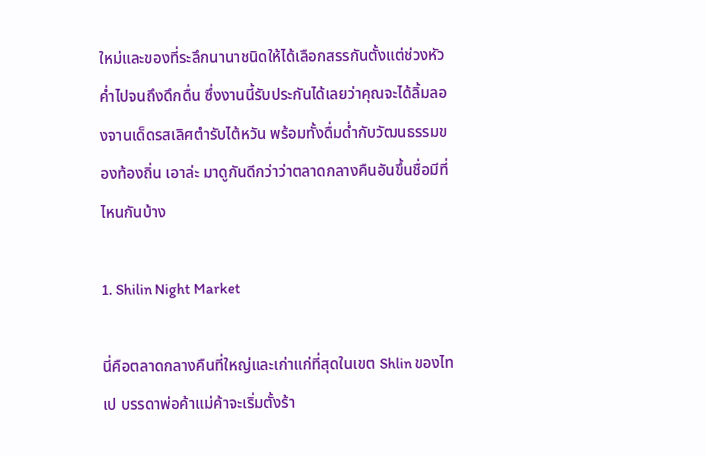ใหม่และของที่ระลึกนานาชนิดให้ได้เลือกสรรกันตั้งแต่ช่วงหัวค่ำไปจนถึงดึกดื่น ซึ่งงานนี้รับประกันได้เลยว่าคุณจะได้ลิ้มลองจานเด็ดรสเลิศตำรับไต้หวัน พร้อมทั้งดื่มด่ำกับวัฒนธรรมของท้องถิ่น เอาล่ะ มาดูกันดีกว่าว่าตลาดกลางคืนอันขึ้นชื่อมีที่ไหนกันบ้าง

1. Shilin Night Market

นี่คือตลาดกลางคืนที่ใหญ่และเก่าแก่ที่สุดในเขต Shlin ของไทเป บรรดาพ่อค้าแม่ค้าจะเริ่มตั้งร้า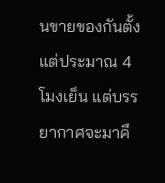นขายของกันตั้งแต่ประมาณ 4 โมงเย็น แต่บรรยากาศจะมาคึ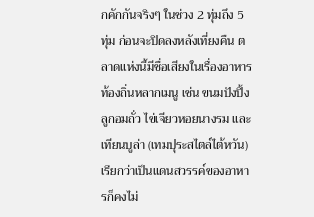กคักกันจริงๆ ในช่วง 2 ทุ่มถึง 5 ทุ่ม ก่อนจะปิดลงหลังเที่ยงคืน ตลาดแห่งนี้มีชื่อเสียงในเรื่องอาหารท้องถิ่นหลากเมนู เช่น ขนมปังปิ้ง ลูกอมถั่ว ไข่เจียวหอยนางรม และเทียนบูล่า (เทมปุระสไตล์ไต้หวัน) เรียกว่าเป็นแดนสวรรค์ของอาหารก็คงไม่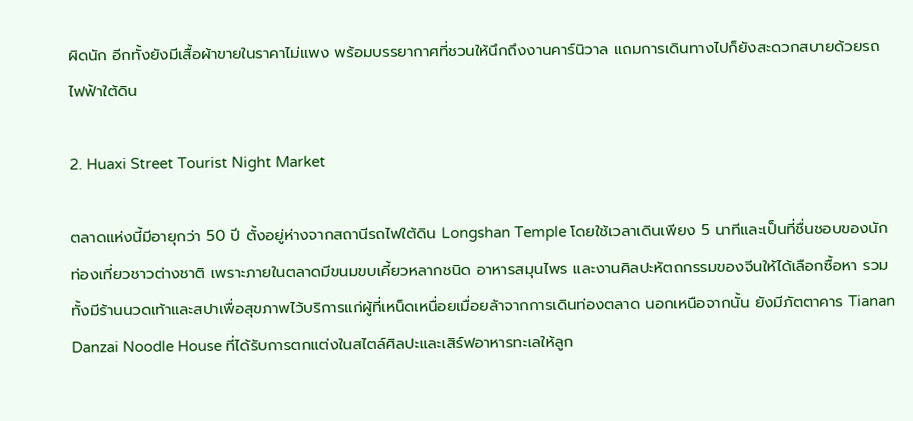ผิดนัก อีกทั้งยังมีเสื้อผ้าขายในราคาไม่แพง พร้อมบรรยากาศที่ชวนให้นึกถึงงานคาร์นิวาล แถมการเดินทางไปก็ยังสะดวกสบายด้วยรถไฟฟ้าใต้ดิน

2. Huaxi Street Tourist Night Market

ตลาดแห่งนี้มีอายุกว่า 50 ปี ตั้งอยู่ห่างจากสถานีรถไฟใต้ดิน Longshan Temple โดยใช้เวลาเดินเพียง 5 นาทีและเป็นที่ชื่นชอบของนักท่องเที่ยวชาวต่างชาติ เพราะภายในตลาดมีขนมขบเคี้ยวหลากชนิด อาหารสมุนไพร และงานศิลปะหัตถกรรมของจีนให้ได้เลือกซื้อหา รวมทั้งมีร้านนวดเท้าและสปาเพื่อสุขภาพไว้บริการแก่ผู้ที่เหน็ดเหนื่อยเมื่อยล้าจากการเดินท่องตลาด นอกเหนือจากนั้น ยังมีภัตตาคาร Tianan Danzai Noodle House ที่ได้รับการตกแต่งในสไตล์ศิลปะและเสิร์ฟอาหารทะเลให้ลูก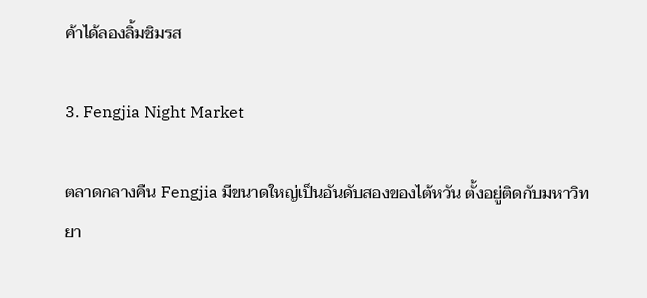ค้าได้ลองลิ้มชิมรส

3. Fengjia Night Market

ตลาดกลางคืน Fengjia มีขนาดใหญ่เป็นอันดับสองของไต้หวัน ตั้งอยู่ติดกับมหาวิทยา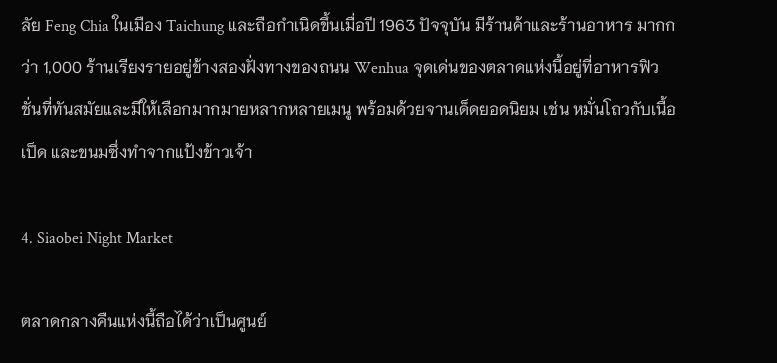ลัย Feng Chia ในเมือง Taichung และถือกำเนิดขึ้นเมื่อปี 1963 ปัจจุบัน มีร้านค้าและร้านอาหาร มากกว่า 1,000 ร้านเรียงรายอยู่ข้างสองฝั่งทางของถนน Wenhua จุดเด่นของตลาดแห่งนี้อยู่ที่อาหารฟิวชั่นที่ทันสมัยและมีให้เลือกมากมายหลากหลายเมนู พร้อมด้วยจานเด็ดยอดนิยม เช่น หมั่นโถวกับเนื้อเป็ด และขนมซึ่งทำจากแป้งข้าวเจ้า

4. Siaobei Night Market

ตลาดกลางคืนแห่งนี้ถือได้ว่าเป็นศูนย์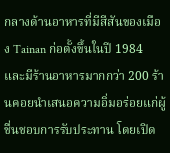กลางด้านอาหารที่มีสีสันของเมือง Tainan ก่อตั้งขึ้นในปี 1984 และมีร้านอาหารมากกว่า 200 ร้านคอยนำเสนอความอิ่มอร่อยแก่ผู้ชื่นชอบการรับประทาน โดยเปิด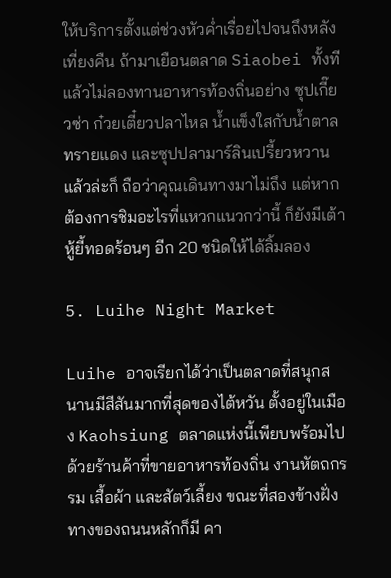ให้บริการตั้งแต่ช่วงหัวค่ำเรื่อยไปจนถึงหลังเที่ยงคืน ถ้ามาเยือนตลาด Siaobei ทั้งทีแล้วไม่ลองทานอาหารท้องถิ่นอย่าง ซุปเกี๊ยวซ่า ก๋วยเตี๋ยวปลาไหล น้ำแข็งใสกับน้ำตาลทรายแดง และซุปปลามาร์ลินเปรี้ยวหวาน แล้วล่ะก็ ถือว่าคุณเดินทางมาไม่ถึง แต่หากต้องการชิมอะไรที่แหวกแนวกว่านี้ ก็ยังมีเต้าหู้ยี้ทอดร้อนๆ อีก 20 ชนิดให้ได้ลิ้มลอง

5. Luihe Night Market

Luihe อาจเรียกได้ว่าเป็นตลาดที่สนุกสนานมีสีสันมากที่สุดของไต้หวัน ตั้งอยู่ในเมือง Kaohsiung ตลาดแห่งนี้เพียบพร้อมไปด้วยร้านค้าที่ขายอาหารท้องถิ่น งานหัตถกรรม เสื้อผ้า และสัตว์เลี้ยง ขณะที่สองข้างฝั่งทางของถนนหลักก็มี คา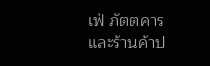เฟ่ ภัตตคาร และร้านค้าป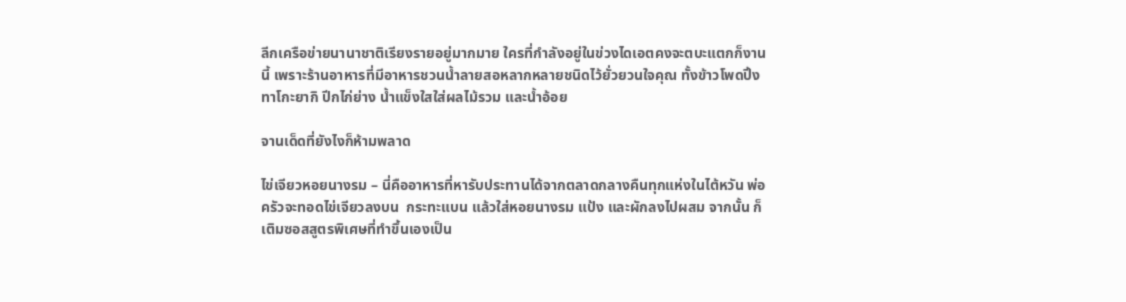ลีกเครือข่ายนานาชาติเรียงรายอยู่มากมาย ใครที่กำลังอยู่ในข่วงไดเอตคงจะตบะแตกก็งานนี้ เพราะร้านอาหารที่มีอาหารชวนน้ำลายสอหลากหลายชนิดไว้ยั่วยวนใจคุณ ทั้งข้าวโพดปิ้ง ทาโกะยากิ ปีกไก่ย่าง น้ำแข็งใสใส่ผลไม้รวม และน้ำอ้อย

จานเด็ดที่ยังไงก็ห้ามพลาด

ไข่เจียวหอยนางรม – นี่คืออาหารที่หารับประทานได้จากตลาดกลางคืนทุกแห่งในไต้หวัน พ่อครัวจะทอดไข่เจียวลงบน  กระทะแบน แล้วใส่หอยนางรม แป้ง และผักลงไปผสม จากนั้น ก็เติมซอสสูตรพิเศษที่ทำขึ้นเองเป็น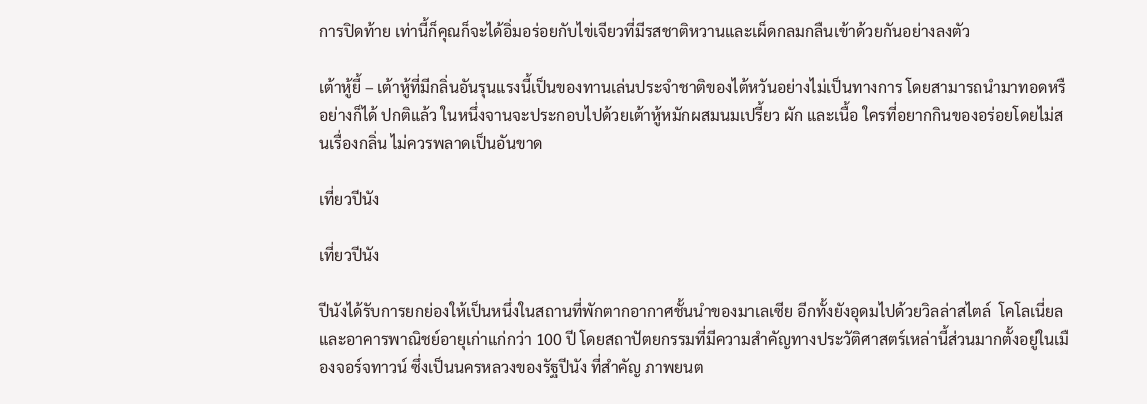การปิดท้าย เท่านี้ก็คุณก็จะได้อิ่มอร่อยกับไข่เจียวที่มีรสชาติหวานและเผ็ดกลมกลืนเข้าด้วยกันอย่างลงตัว

เต้าหู้ยี้ – เต้าหู้ที่มีกลิ่นอันรุนแรงนี้เป็นของทานเล่นประจำชาติของไต้หวันอย่างไม่เป็นทางการ โดยสามารถนำมาทอดหรือย่างก็ได้ ปกติแล้ว ในหนึ่งจานจะประกอบไปด้วยเต้าหู้หมักผสมนมเปรี้ยว ผัก และเนื้อ ใครที่อยากกินของอร่อยโดยไม่สนเรื่องกลิ่น ไม่ควรพลาดเป็นอันขาด

เที่ยวปีนัง

เที่ยวปีนัง

ปีนังได้รับการยกย่องให้เป็นหนึ่งในสถานที่พักตากอากาศชั้นนำของมาเลเซีย อีกทั้งยังอุดมไปด้วยวิลล่าสไตล์  โคโลเนี่ยลและอาคารพาณิชย์อายุเก่าแก่กว่า 100 ปี โดยสถาปัตยกรรมที่มีความสำคัญทางประวัติศาสตร์เหล่านี้ส่วนมากตั้งอยู่ในเมืองจอร์จทาวน์ ซึ่งเป็นนครหลวงของรัฐปีนัง ที่สำคัญ ภาพยนต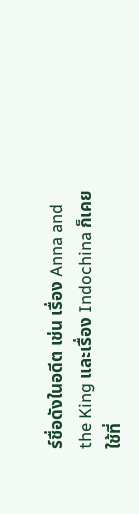ร์ชื่อดังในอดีต เช่น เรื่อง Anna and the King และเรื่อง Indochina ก็เคยใช้ที่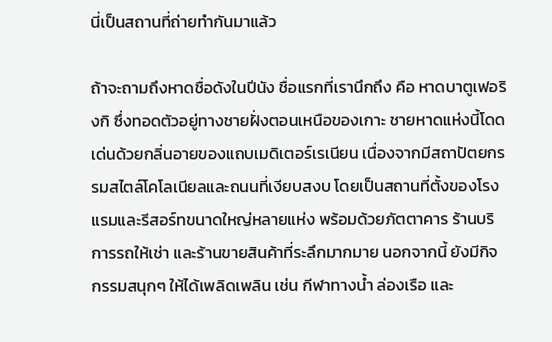นี่เป็นสถานที่ถ่ายทำกันมาแล้ว

ถ้าจะถามถึงหาดชื่อดังในปีนัง ชื่อแรกที่เรานึกถึง คือ หาดบาตูเฟอริงกิ ซึ่งทอดตัวอยู่ทางชายฝั่งตอนเหนือของเกาะ ชายหาดแห่งนี้โดดเด่นด้วยกลิ่นอายของแถบเมดิเตอร์เรเนียน เนื่องจากมีสถาปัตยกรรมสไตล์โคโลเนียลและถนนที่เงียบสงบ โดยเป็นสถานที่ตั้งของโรงแรมและรีสอร์ทขนาดใหญ่หลายแห่ง พร้อมด้วยภัตตาคาร ร้านบริการรถให้เช่า และร้านขายสินค้าที่ระลึกมากมาย นอกจากนี้ ยังมีกิจกรรมสนุกๆ ให้ได้เพลิดเพลิน เช่น กีฬาทางน้ำ ล่องเรือ และ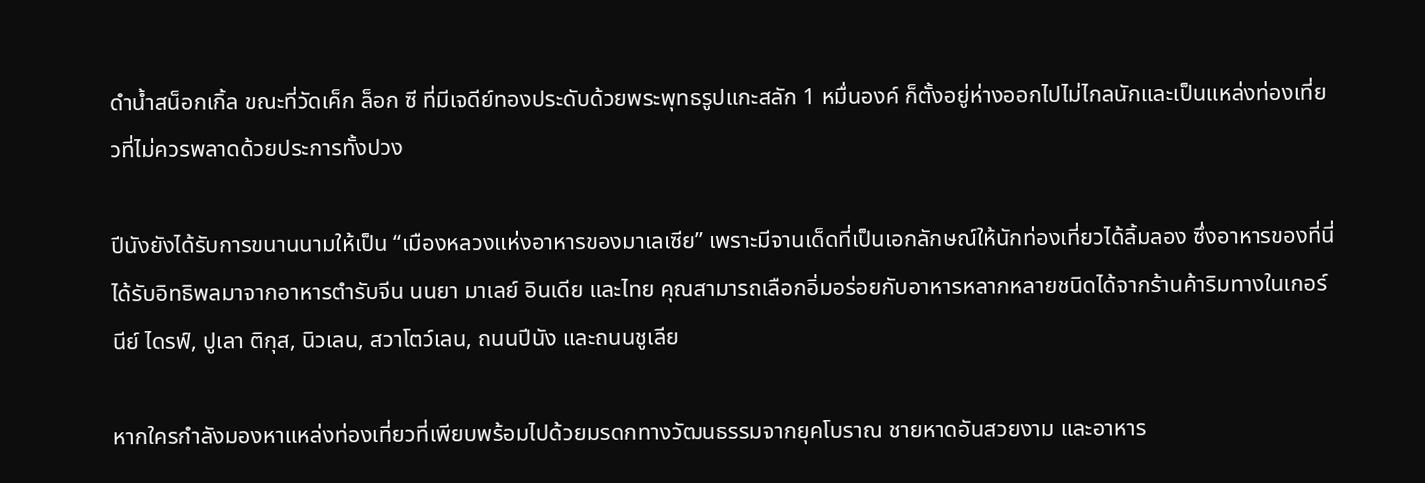ดำน้ำสน็อกเกิ้ล ขณะที่วัดเค็ก ล็อก ซี ที่มีเจดีย์ทองประดับด้วยพระพุทธรูปแกะสลัก 1 หมื่นองค์ ก็ตั้งอยู่ห่างออกไปไม่ไกลนักและเป็นแหล่งท่องเที่ยวที่ไม่ควรพลาดด้วยประการทั้งปวง

ปีนังยังได้รับการขนานนามให้เป็น “เมืองหลวงแห่งอาหารของมาเลเซีย” เพราะมีจานเด็ดที่เป็นเอกลักษณ์ให้นักท่องเที่ยวได้ลิ้มลอง ซึ่งอาหารของที่นี่ได้รับอิทธิพลมาจากอาหารตำรับจีน นนยา มาเลย์ อินเดีย และไทย คุณสามารถเลือกอิ่มอร่อยกับอาหารหลากหลายชนิดได้จากร้านค้าริมทางในเกอร์นีย์ ไดรฟ์, ปูเลา ติกุส, นิวเลน, สวาโตว์เลน, ถนนปีนัง และถนนชูเลีย

หากใครกำลังมองหาแหล่งท่องเที่ยวที่เพียบพร้อมไปด้วยมรดกทางวัฒนธรรมจากยุคโบราณ ชายหาดอันสวยงาม และอาหาร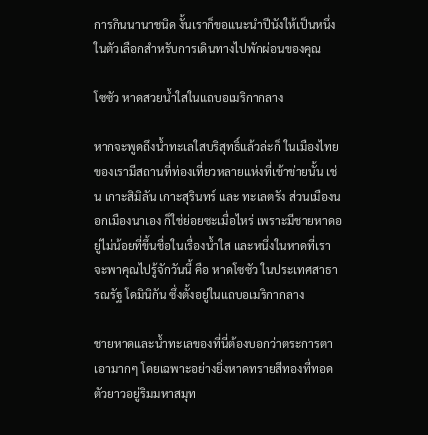การกินนานาชนิด งั้นเราก็ขอแนะนำปีนังให้เป็นหนึ่งในตัวเลือกสำหรับการเดินทางไปพักผ่อนของคุณ

โซซัว หาดสวยน้ำใสในแถบอเมริกากลาง

หากจะพูดถึงน้ำทะเลใสบริสุทธิ์แล้วล่ะก็ ในเมืองไทยของเรามีสถานที่ท่องเที่ยวหลายแห่งที่เข้าข่ายนั้น เช่น เกาะสิมิลัน เกาะสุรินทร์ และ ทะเลตรัง ส่วนเมืองนอกเมืองนาเอง ก็ใช่ย่อยซะเมื่อไหร่ เพราะมีชายหาดอยู่ไม่น้อยที่ขึ้นชื่อในเรื่องน้ำใส และหนึ่งในหาดที่เราจะพาคุณไปรู้จักวันนี้ คือ หาดโซซัว ในประเทศสาธารณรัฐ โดมินิกัน ซึ่งตั้งอยู่ในแถบอเมริกากลาง

ชายหาดและน้ำทะเลของที่นี่ต้องบอกว่าตระการตาเอามากๆ โดยเฉพาะอย่างยิ่งหาดทรายสีทองที่ทอดตัวยาวอยู่ริมมหาสมุท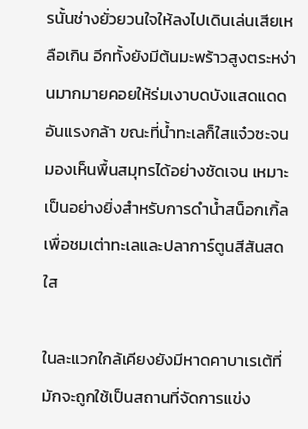รนั้นช่างยั่วยวนใจให้ลงไปเดินเล่นเสียเหลือเกิน อีกทั้งยังมีต้นมะพร้าวสูงตระหง่านมากมายคอยให้ร่มเงาบดบังแสดแดดอันแรงกล้า ขณะที่น้ำทะเลก็ใสแจ๋วซะจนมองเห็นพื้นสมุทรได้อย่างชัดเจน เหมาะเป็นอย่างยิ่งสำหรับการดำน้ำสน็อกเกิ้ลเพื่อชมเต่าทะเลและปลาการ์ตูนสีสันสดใส

ในละแวกใกล้เคียงยังมีหาดคาบาเรเต้ที่มักจะถูกใช้เป็นสถานที่จัดการแข่ง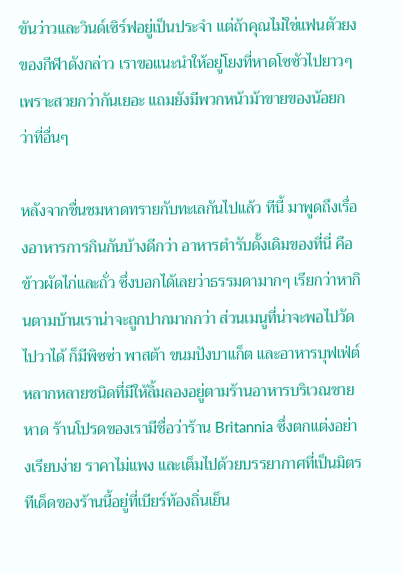ขันว่าวและวินด์เซิร์ฟอยู่เป็นประจำ แต่ถ้าคุณไม่ใช่แฟนตัวยงของกีฬาดังกล่าว เราขอแนะนำให้อยู่โยงที่หาดโซซัวไปยาวๆ เพราะสวยกว่ากันเยอะ แถมยังมีพวกหน้าม้าขายของน้อยกว่าที่อื่นๆ

หลังจากชื่นชมหาดทรายกับทะเลกันไปแล้ว ทีนี้ มาพูดถึงเรื่องอาหารการกินกันบ้างดีกว่า อาหารตำรับดั้งเดิมของที่นี่ คือ ข้าวผัดไก่และถั่ว ซึ่งบอกได้เลยว่าธรรมดามากๆ เรียกว่าหากินตามบ้านเราน่าจะถูกปากมากกว่า ส่วนเมนูที่น่าจะพอไปวัดไปวาได้ ก็มีพิซซ่า พาสต้า ขนมปังบาแก็ต และอาหารบุฟเฟ่ต์หลากหลายชนิดที่มีให้ลิ้มลองอยู่ตามร้านอาหารบริเวณชายหาด ร้านโปรดของเรามีชื่อว่าร้าน Britannia ซึ่งตกแต่งอย่างเรียบง่าย ราคาไม่แพง และเต็มไปด้วยบรรยากาศที่เป็นมิตร ทีเด็ดของร้านนี้อยู่ที่เบียร์ท้องถิ่นเย็น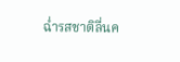ฉ่ำรสชาติลื่นค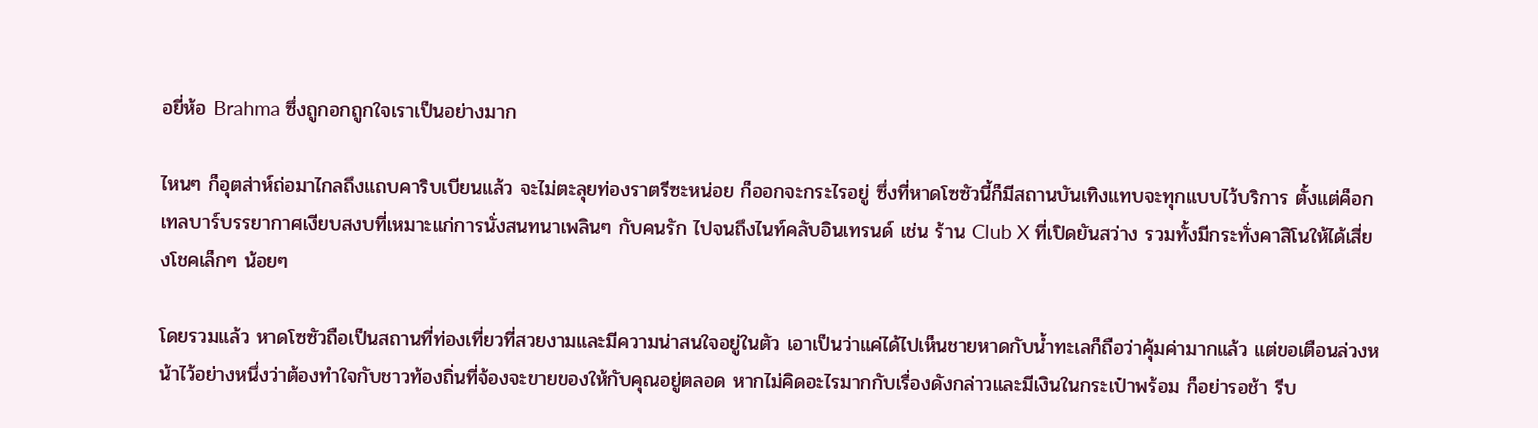อยี่ห้อ Brahma ซึ่งถูกอกถูกใจเราเป็นอย่างมาก

ไหนๆ ก็อุตส่าห์ถ่อมาไกลถึงแถบคาริบเบียนแล้ว จะไม่ตะลุยท่องราตรีซะหน่อย ก็ออกจะกระไรอยู่ ซึ่งที่หาดโซซัวนี้ก็มีสถานบันเทิงแทบจะทุกแบบไว้บริการ ตั้งแต่ค็อกเทลบาร์บรรยากาศเงียบสงบที่เหมาะแก่การนั่งสนทนาเพลินๆ กับคนรัก ไปจนถึงไนท์คลับอินเทรนด์ เช่น ร้าน Club X ที่เปิดยันสว่าง รวมทั้งมีกระทั่งคาสิโนให้ได้เสี่ยงโชคเล็กๆ น้อยๆ

โดยรวมแล้ว หาดโซซัวถือเป็นสถานที่ท่องเที่ยวที่สวยงามและมีความน่าสนใจอยู่ในตัว เอาเป็นว่าแค่ได้ไปเห็นชายหาดกับน้ำทะเลก็ถือว่าคุ้มค่ามากแล้ว แต่ขอเตือนล่วงหน้าไว้อย่างหนึ่งว่าต้องทำใจกับชาวท้องถิ่นที่จ้องจะขายของให้กับคุณอยู่ตลอด หากไม่คิดอะไรมากกับเรื่องดังกล่าวและมีเงินในกระเป๋าพร้อม ก็อย่ารอช้า รีบ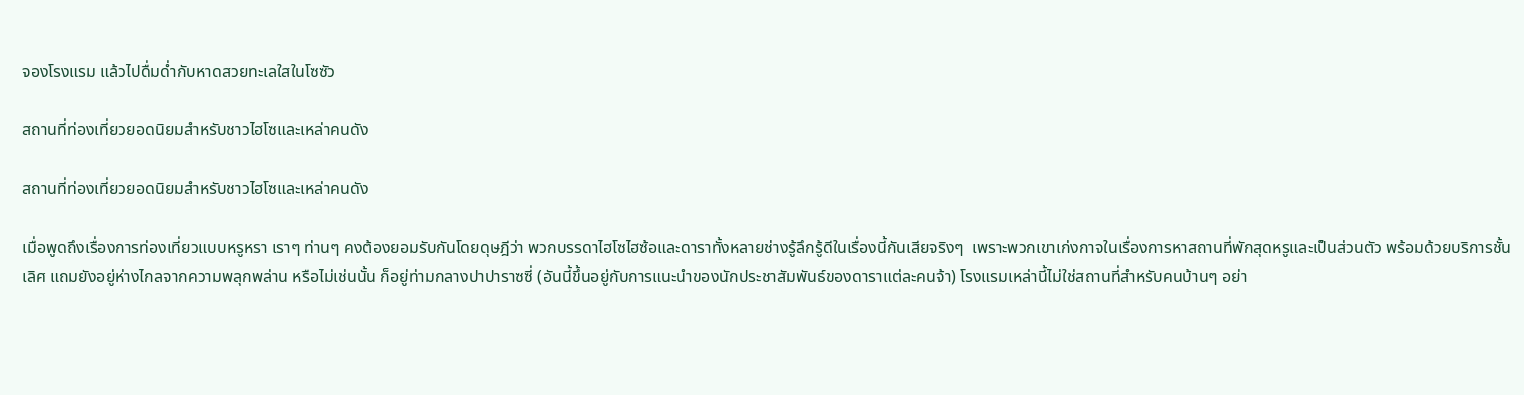จองโรงแรม แล้วไปดื่มด่ำกับหาดสวยทะเลใสในโซซัว

สถานที่ท่องเที่ยวยอดนิยมสำหรับชาวไฮโซและเหล่าคนดัง

สถานที่ท่องเที่ยวยอดนิยมสำหรับชาวไฮโซและเหล่าคนดัง

เมื่อพูดถึงเรื่องการท่องเที่ยวแบบหรูหรา เราๆ ท่านๆ คงต้องยอมรับกันโดยดุษฎีว่า พวกบรรดาไฮโซไฮซ้อและดาราทั้งหลายช่างรู้ลึกรู้ดีในเรื่องนี้กันเสียจริงๆ  เพราะพวกเขาเก่งกาจในเรื่องการหาสถานที่พักสุดหรูและเป็นส่วนตัว พร้อมด้วยบริการชั้นเลิศ แถมยังอยู่ห่างไกลจากความพลุกพล่าน หรือไม่เช่นนั้น ก็อยู่ท่ามกลางปาปาราซซี่ (อันนี้ขึ้นอยู่กับการแนะนำของนักประชาสัมพันธ์ของดาราแต่ละคนจ้า) โรงแรมเหล่านี้ไม่ใช่สถานที่สำหรับคนบ้านๆ อย่า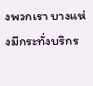งพวกเรา บางแห่งมีกระทั่งบริกร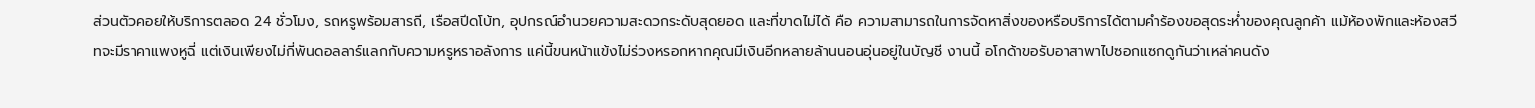ส่วนตัวคอยให้บริการตลอด 24 ชั่วโมง, รถหรูพร้อมสารถี, เรือสปีดโบ้ท, อุปกรณ์อำนวยความสะดวกระดับสุดยอด และที่ขาดไม่ได้ คือ ความสามารถในการจัดหาสิ่งของหรือบริการได้ตามคำร้องขอสุดระห่ำของคุณลูกค้า แม้ห้องพักและห้องสวีทจะมีราคาแพงหูฉี่ แต่เงินเพียงไม่กี่พันดอลลาร์แลกกับความหรูหราอลังการ แค่นี้ขนหน้าแข้งไม่ร่วงหรอกหากคุณมีเงินอีกหลายล้านนอนอุ่นอยู่ในบัญชี งานนี้ อโกด้าขอรับอาสาพาไปซอกแซกดูกันว่าเหล่าคนดัง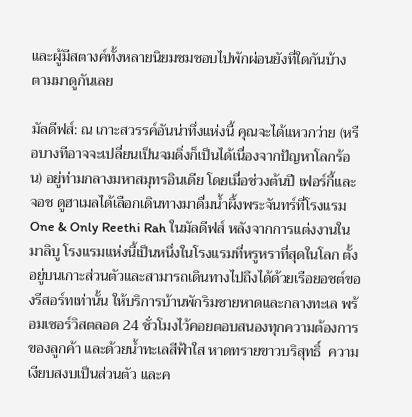และผู้มีสตางค์ทั้งหลายนิยมชมชอบไปพักผ่อนยังที่ใดกันบ้าง ตามมาดูกันเลย

มัลดีฟส์: ณ เกาะสวรรค์อันน่าทึ่งแห่งนี้ คุณจะได้แหวกว่าย (หรือบางทีอาจจะเปลี่ยนเป็นจมดิ่งก็เป็นได้เนื่องจากปัญหาโลกร้อน) อยู่ท่ามกลางมหาสมุทรอินเดีย โดยเมื่อช่วงต้นปี เฟอร์กี้และจอช ดูฮาเมลได้เลือกเดินทางมาดื่มน้ำผึ้งพระจันทร์ที่โรงแรม One & Only Reethi Rah ในมัลดีฟส์ หลังจากการแต่งงานในมาลิบู โรงแรมแห่งนี้เป็นหนึ่งในโรงแรมที่หรูหราที่สุดในโลก ตั้งอยู่บนเกาะส่วนตัวและสามารถเดินทางไปถึงได้ด้วยเรือยอชต์ของรีสอร์ทเท่านั้น ให้บริการบ้านพักริมชายหาดและกลางทะเล พร้อมเซอร์วิสตลอด 24 ชั่วโมงไว้คอยตอบสนองทุกความต้องการของลูกค้า และด้วยน้ำทะเลสีฟ้าใส หาดทรายขาวบริสุทธิ์  ความเงียบสงบเป็นส่วนตัว และค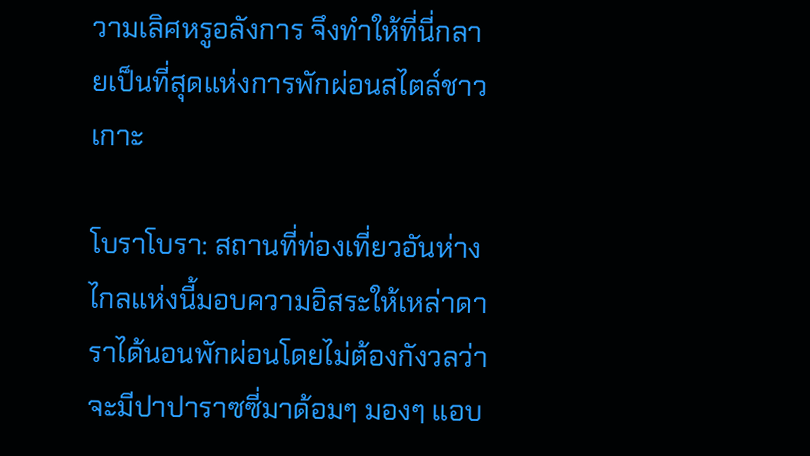วามเลิศหรูอลังการ จึงทำให้ที่นี่กลายเป็นที่สุดแห่งการพักผ่อนสไตล์ชาวเกาะ

โบราโบรา: สถานที่ท่องเที่ยวอันห่างไกลแห่งนี้มอบความอิสระให้เหล่าดาราได้นอนพักผ่อนโดยไม่ต้องกังวลว่าจะมีปาปาราซซี่มาด้อมๆ มองๆ แอบ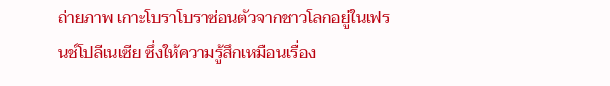ถ่ายภาพ เกาะโบราโบราซ่อนตัวจากชาวโลกอยู่ในเฟรนช์โปลีเนเซีย ซึ่งให้ความรู้สึกเหมือนเรื่อง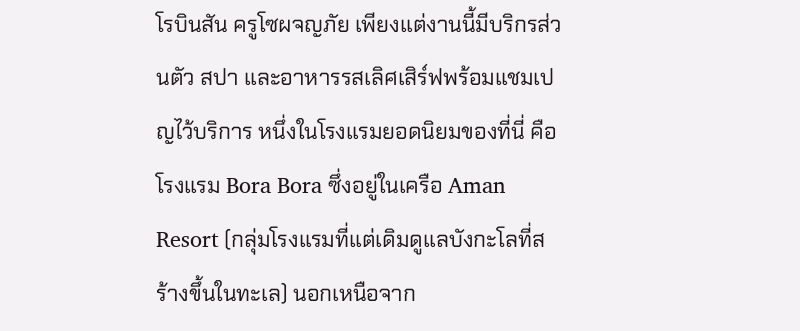โรบินสัน ครูโซผจญภัย เพียงแต่งานนี้มีบริกรส่วนตัว สปา และอาหารรสเลิศเสิร์ฟพร้อมแชมเปญไว้บริการ หนึ่งในโรงแรมยอดนิยมของที่นี่ คือ โรงแรม Bora Bora ซึ่งอยู่ในเครือ Aman Resort (กลุ่มโรงแรมที่แต่เดิมดูแลบังกะโลที่สร้างขึ้นในทะเล) นอกเหนือจาก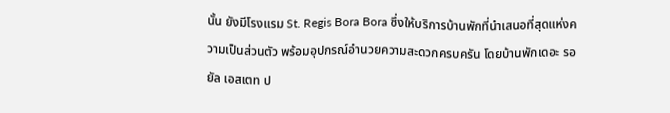นั้น ยังมีโรงแรม St. Regis Bora Bora ซึ่งให้บริการบ้านพักที่นำเสนอที่สุดแห่งความเป็นส่วนตัว พร้อมอุปกรณ์อำนวยความสะดวกครบครัน โดยบ้านพักเดอะ รอยัล เอสเตท ป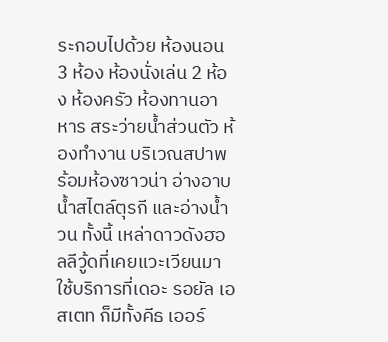ระกอบไปด้วย ห้องนอน 3 ห้อง ห้องนั่งเล่น 2 ห้อง ห้องครัว ห้องทานอาหาร สระว่ายน้ำส่วนตัว ห้องทำงาน บริเวณสปาพร้อมห้องซาวน่า อ่างอาบน้ำสไตล์ตุรกี และอ่างน้ำวน ทั้งนี้ เหล่าดาวดังฮอลลีวู้ดที่เคยแวะเวียนมาใช้บริการที่เดอะ รอยัล เอสเตท ก็มีทั้งคีธ เออร์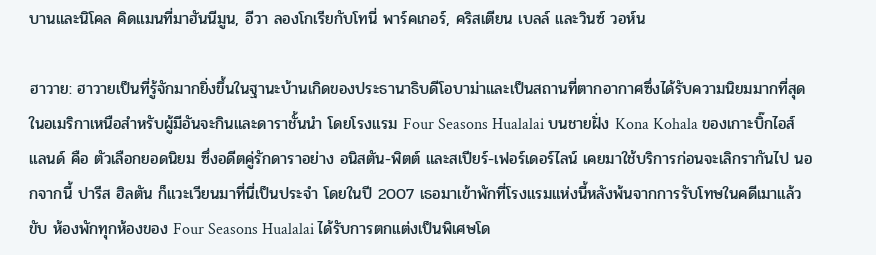บานและนิโคล คิดแมนที่มาฮันนีมูน, อีวา ลองโกเรียกับโทนี่ พาร์คเกอร์, คริสเตียน เบลล์ และวินซ์ วอห์น

ฮาวาย: ฮาวายเป็นที่รู้จักมากยิ่งขึ้นในฐานะบ้านเกิดของประธานาธิบดีโอบาม่าและเป็นสถานที่ตากอากาศซึ่งได้รับความนิยมมากที่สุดในอเมริกาเหนือสำหรับผู้มีอันจะกินและดาราชั้นนำ โดยโรงแรม Four Seasons Hualalai บนชายฝั่ง Kona Kohala ของเกาะบิ๊กไอส์แลนด์ คือ ตัวเลือกยอดนิยม ซึ่งอดีตคู่รักดาราอย่าง อนิสตัน-พิตต์ และสเปียร์-เฟอร์เดอร์ไลน์ เคยมาใช้บริการก่อนจะเลิกรากันไป นอกจากนี้ ปารีส ฮิลตัน ก็แวะเวียนมาที่นี่เป็นประจำ โดยในปี 2007 เธอมาเข้าพักที่โรงแรมแห่งนี้หลังพ้นจากการรับโทษในคดีเมาแล้วขับ ห้องพักทุกห้องของ Four Seasons Hualalai ได้รับการตกแต่งเป็นพิเศษโด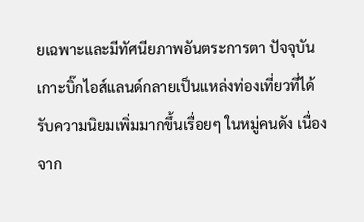ยเฉพาะและมีทัศนียภาพอันตระการตา ปัจจุบัน เกาะบิ๊กไอส์แลนด์กลายเป็นแหล่งท่องเที่ยวที่ได้รับความนิยมเพิ่มมากขึ้นเรื่อยๆ ในหมู่คนดัง เนื่องจาก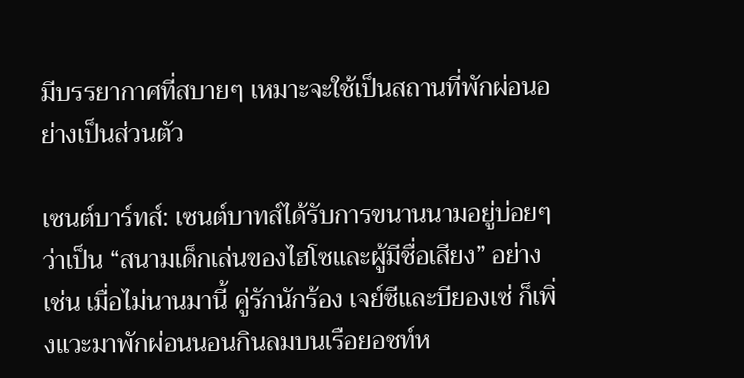มีบรรยากาศที่สบายๆ เหมาะจะใช้เป็นสถานที่พักผ่อนอย่างเป็นส่วนตัว

เซนต์บาร์ทส์: เซนต์บาทส์ได้รับการขนานนามอยู่บ่อยๆ ว่าเป็น “สนามเด็กเล่นของไฮโซและผู้มีชื่อเสียง” อย่างเช่น เมื่อไม่นานมานี้ คู่รักนักร้อง เจย์ซีและบียองเซ่ ก็เพิ่งแวะมาพักผ่อนนอนกินลมบนเรือยอชท์ห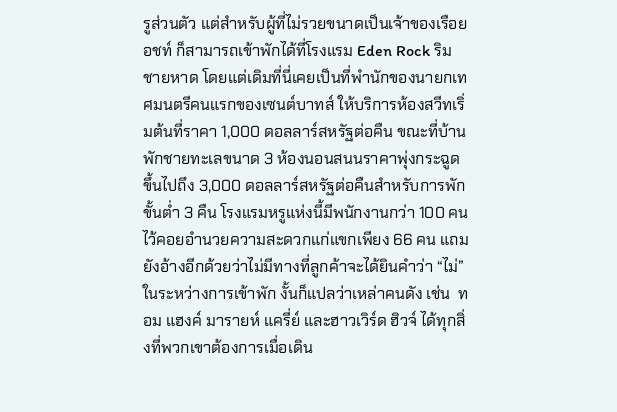รูส่วนตัว แต่สำหรับผู้ที่ไม่รวยขนาดเป็นเจ้าของเรือยอชท์ ก็สามารถเข้าพักได้ที่โรงแรม Eden Rock ริมชายหาด โดยแต่เดิมที่นี่เคยเป็นที่พำนักของนายกเทศมนตรีคนแรกของเซนต์บาทส์ ให้บริการห้องสวีทเริ่มต้นที่ราคา 1,000 ดอลลาร์สหรัฐต่อคืน ขณะที่บ้านพักชายทะเลขนาด 3 ห้องนอนสนนราคาพุ่งกระฉูดขึ้นไปถึง 3,000 ดอลลาร์สหรัฐต่อคืนสำหรับการพักขั้นต่ำ 3 คืน โรงแรมหรูแห่งนี้มีพนักงานกว่า 100 คนไว้คอยอำนวยความสะดวกแก่แขกเพียง 66 คน แถมยังอ้างอีกด้วยว่าไม่มีทางที่ลูกค้าจะได้ยินคำว่า “ไม่” ในระหว่างการเข้าพัก งั้นก็แปลว่าเหล่าคนดัง เช่น  ทอม แฮงค์ มารายห์ แครี่ย์ และฮาวเวิร์ด ฮิวจ์ ได้ทุกสิ่งที่พวกเขาต้องการเมื่อเดิน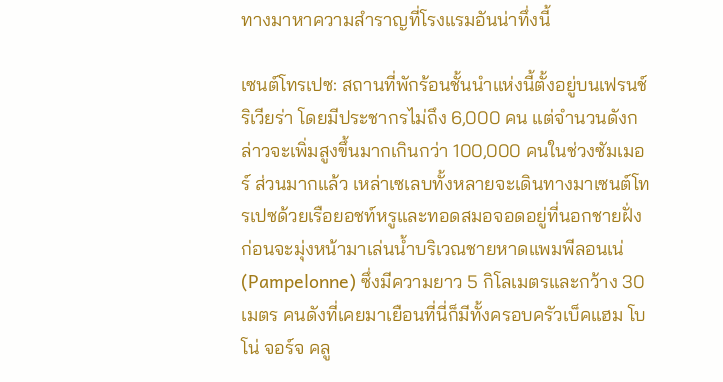ทางมาหาความสำราญที่โรงแรมอันน่าทึ่งนี้

เซนต์โทรเปซ: สถานที่พักร้อนชั้นนำแห่งนี้ตั้งอยู่บนเฟรนช์ ริเวียร่า โดยมีประชากรไม่ถึง 6,000 คน แต่จำนวนดังกล่าวจะเพิ่มสูงขึ้นมากเกินกว่า 100,000 คนในช่วงซัมเมอร์ ส่วนมากแล้ว เหล่าเซเลบทั้งหลายจะเดินทางมาเซนต์โทรเปซด้วยเรือยอชท์หรูและทอดสมอจอดอยู่ที่นอกชายฝั่ง ก่อนจะมุ่งหน้ามาเล่นน้ำบริเวณชายหาดแพมพีลอนเน่ (Pampelonne) ซึ่งมีความยาว 5 กิโลเมตรและกว้าง 30 เมตร คนดังที่เคยมาเยือนที่นี่ก็มีทั้งครอบครัวเบ็คแฮม โบโน่ จอร์จ คลู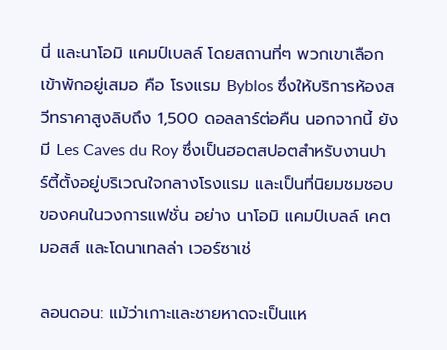นี่ และนาโอมิ แคมป์เบลล์ โดยสถานที่ๆ พวกเขาเลือกเข้าพักอยู่เสมอ คือ โรงแรม Byblos ซึ่งให้บริการห้องสวีทราคาสูงลิบถึง 1,500 ดอลลาร์ต่อคืน นอกจากนี้ ยังมี Les Caves du Roy ซึ่งเป็นฮอตสปอตสำหรับงานปาร์ตี้ตั้งอยู่บริเวณใจกลางโรงแรม และเป็นที่นิยมชมชอบของคนในวงการแฟชั่น อย่าง นาโอมิ แคมป์เบลล์ เคต มอสส์ และโดนาเทลล่า เวอร์ซาเช่

ลอนดอน: แม้ว่าเกาะและชายหาดจะเป็นแห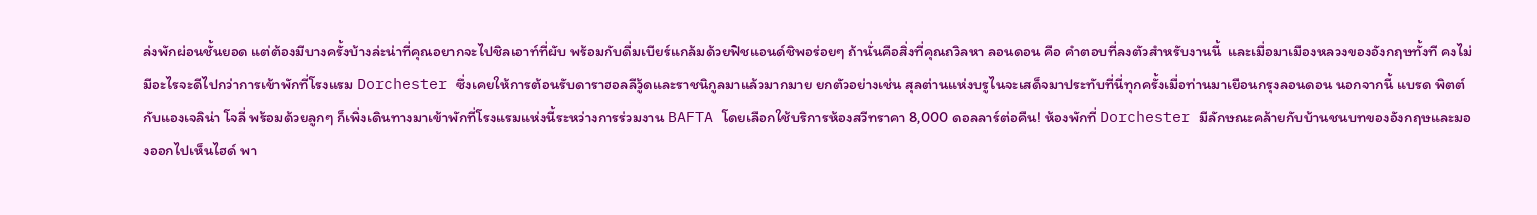ล่งพักผ่อนชั้นยอด แต่ต้องมีบางครั้งบ้างล่ะน่าที่คุณอยากจะไปชิลเอาท์ที่ผับ พร้อมกับดื่มเบียร์แกล้มด้วยฟิชแอนด์ชิพอร่อยๆ ถ้านั่นคือสิ่งที่คุณถวิลหา ลอนดอน คือ คำตอบที่ลงตัวสำหรับงานนี้  และเมื่อมาเมืองหลวงของอังกฤษทั้งที คงไม่มีอะไรจะดีไปกว่าการเข้าพักที่โรงแรม Dorchester ซึ่งเคยให้การต้อนรับดาราฮอลลีวู้ดและราชนิกูลมาแล้วมากมาย ยกตัวอย่างเช่น สุลต่านแห่งบรูไนจะเสด็จมาประทับที่นี่ทุกครั้งเมื่อท่านมาเยือนกรุงลอนดอน นอกจากนี้ แบรด พิตต์กับแองเจลิน่า โจลี่ พร้อมด้วยลูกๆ ก็เพิ่งเดินทางมาเข้าพักที่โรงแรมแห่งนี้ระหว่างการร่วมงาน BAFTA โดยเลือกใช้บริการห้องสวีทราคา 8,000 ดอลลาร์ต่อคืน! ห้องพักที่ Dorchester มีลักษณะคล้ายกับบ้านชนบทของอังกฤษและมองออกไปเห็นไฮด์ พา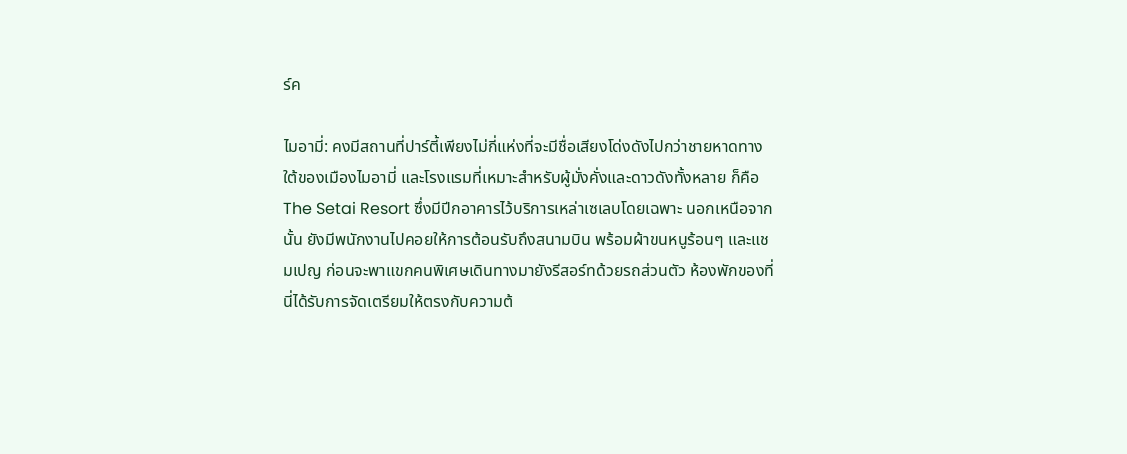ร์ค

ไมอามี่: คงมีสถานที่ปาร์ตี้เพียงไม่กี่แห่งที่จะมีชื่อเสียงโด่งดังไปกว่าชายหาดทางใต้ของเมืองไมอามี่ และโรงแรมที่เหมาะสำหรับผู้มั่งคั่งและดาวดังทั้งหลาย ก็คือ The Setai Resort ซึ่งมีปีกอาคารไว้บริการเหล่าเซเลบโดยเฉพาะ นอกเหนือจากนั้น ยังมีพนักงานไปคอยให้การต้อนรับถึงสนามบิน พร้อมผ้าขนหนูร้อนๆ และแชมเปญ ก่อนจะพาแขกคนพิเศษเดินทางมายังรีสอร์ทด้วยรถส่วนตัว ห้องพักของที่นี่ได้รับการจัดเตรียมให้ตรงกับความต้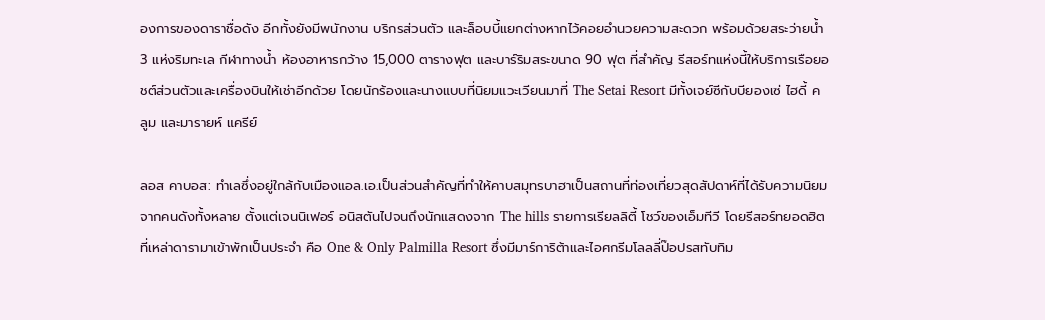องการของดาราชื่อดัง อีกทั้งยังมีพนักงาน บริกรส่วนตัว และล็อบบี้แยกต่างหากไว้คอยอำนวยความสะดวก พร้อมด้วยสระว่ายน้ำ 3 แห่งริมทะเล กีฬาทางน้ำ ห้องอาหารกว้าง 15,000 ตารางฟุต และบาร์ริมสระขนาด 90 ฟุต ที่สำคัญ รีสอร์ทแห่งนี้ให้บริการเรือยอชต์ส่วนตัวและเครื่องบินให้เช่าอีกด้วย โดยนักร้องและนางแบบที่นิยมแวะเวียนมาที่ The Setai Resort มีทั้งเจย์ซีกับบียองเซ่ ไฮดี้ คลูม และมารายห์ แครีย์

ลอส คาบอส: ทำเลซึ่งอยู่ใกล้กับเมืองแอล.เอ.เป็นส่วนสำคัญที่ทำให้คาบสมุทรบาฮาเป็นสถานที่ท่องเที่ยวสุดสัปดาห์ที่ได้รับความนิยมจากคนดังทั้งหลาย ตั้งแต่เจนนิเฟอร์ อนิสตันไปจนถึงนักแสดงจาก The hills รายการเรียลลิตี้ โชว์ของเอ็มทีวี โดยรีสอร์ทยอดฮิตที่เหล่าดารามาเข้าพักเป็นประจำ คือ One & Only Palmilla Resort ซึ่งมีมาร์การิต้าและไอศกรีมโลลลี่ป๊อปรสทับทิม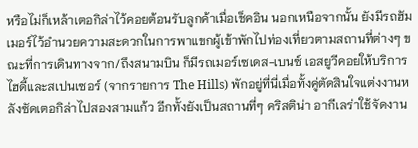หรือไม่ก็เหล้าเตอกิล่าไว้คอยต้อนรับลูกค้าเมื่อเช็คอิน นอกเหนือจากนั้น ยังมีรถฮัมเมอร์ไว้อำนวยความสะดวกในการพาแขกผู้เข้าพักไปท่องเที่ยวตามสถานที่ต่างๆ ขณะที่การเดินทางจาก/ถึงสนามบิน ก็มีรถเมอร์เซเดส-เบนซ์ เอสยูวีคอยให้บริการ ไฮดี้และสเปนเซอร์ (จากรายการ The Hills) พักอยู่ที่นี่เมื่อทั้งคู่ตัดสินใจแต่งงานหลังซัดเตอกิล่าไปสองสามแก้ว อีกทั้งยังเป็นสถานที่ๆ คริสติน่า อากีเลร่าใช้จัดงาน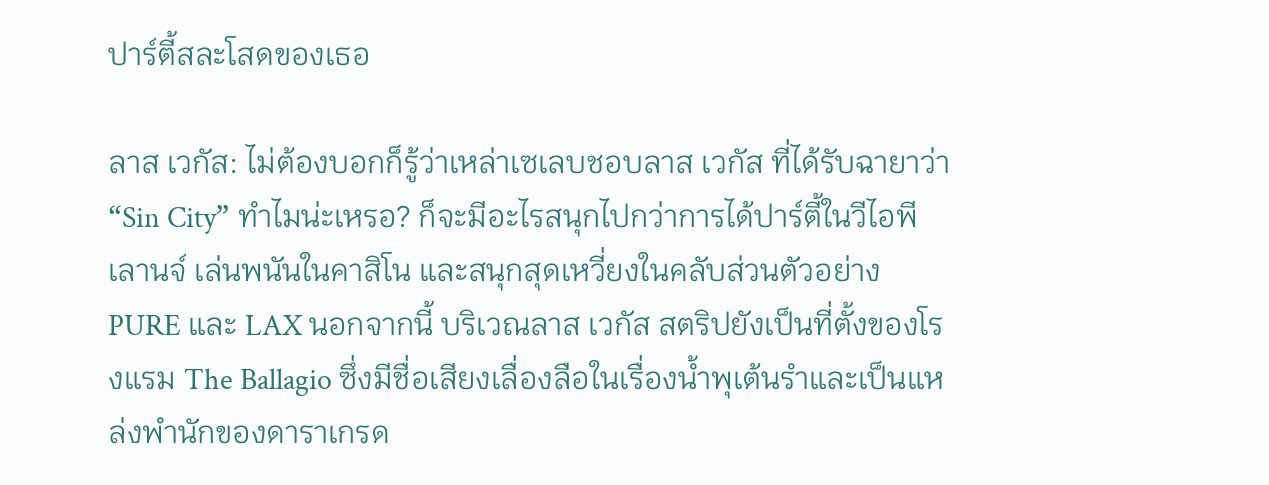ปาร์ตี้สละโสดของเธอ

ลาส เวกัส: ไม่ต้องบอกก็รู้ว่าเหล่าเซเลบชอบลาส เวกัส ที่ได้รับฉายาว่า “Sin City” ทำไมน่ะเหรอ? ก็จะมีอะไรสนุกไปกว่าการได้ปาร์ตี้ในวีไอพีเลานจ์ เล่นพนันในคาสิโน และสนุกสุดเหวี่ยงในคลับส่วนตัวอย่าง PURE และ LAX นอกจากนี้ บริเวณลาส เวกัส สตริปยังเป็นที่ตั้งของโรงแรม The Ballagio ซึ่งมีชื่อเสียงเลื่องลือในเรื่องน้ำพุเต้นรำและเป็นแหล่งพำนักของดาราเกรด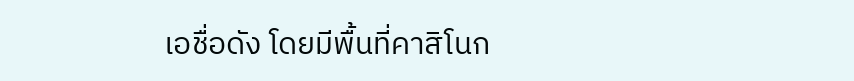เอชื่อดัง โดยมีพื้นที่คาสิโนก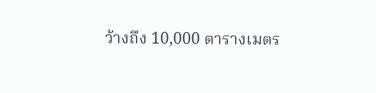ว้างถึง 10,000 ตารางเมตร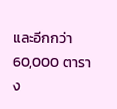และอีกกว่า 60,000 ตาราง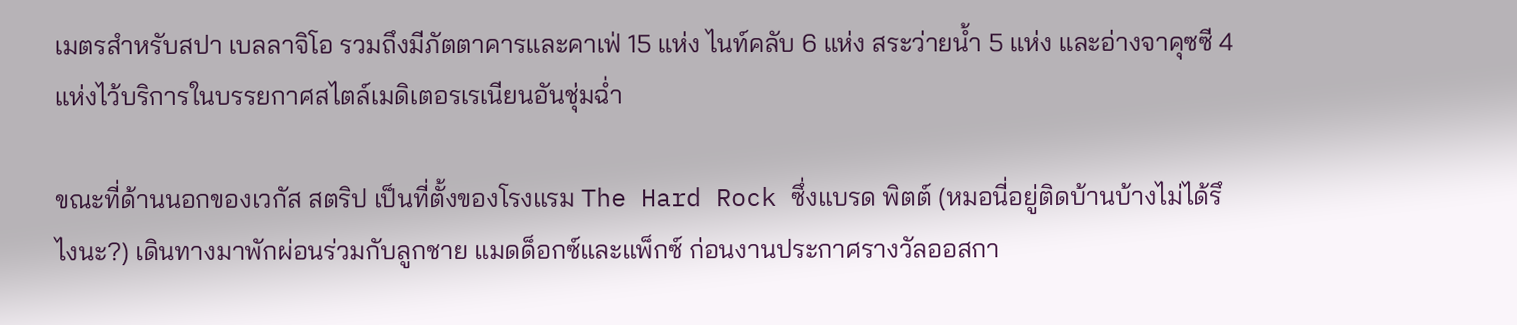เมตรสำหรับสปา เบลลาจิโอ รวมถึงมีภัตตาคารและคาเฟ่ 15 แห่ง ไนท์คลับ 6 แห่ง สระว่ายน้ำ 5 แห่ง และอ่างจาคุซซี 4 แห่งไว้บริการในบรรยกาศสไตล์เมดิเตอรเรเนียนอันชุ่มฉ่ำ

ขณะที่ด้านนอกของเวกัส สตริป เป็นที่ตั้งของโรงแรม The Hard Rock ซึ่งแบรด พิตต์ (หมอนี่อยู่ติดบ้านบ้างไม่ได้รึไงนะ?) เดินทางมาพักผ่อนร่วมกับลูกชาย แมดด็อกซ์และแพ็กซ์ ก่อนงานประกาศรางวัลออสกา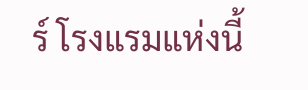ร์ โรงแรมแห่งนี้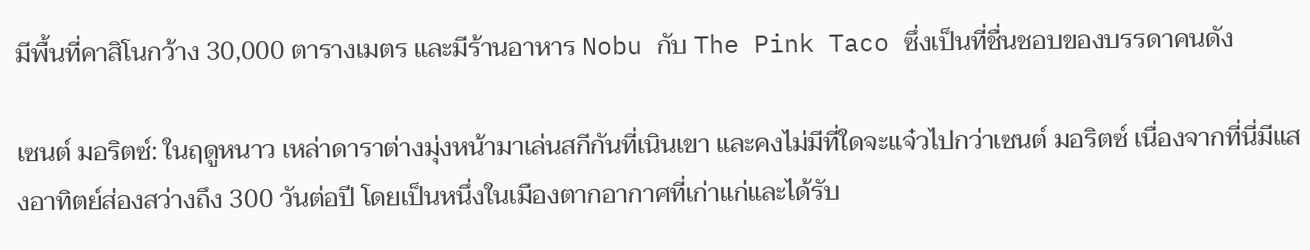มีพื้นที่คาสิโนกว้าง 30,000 ตารางเมตร และมีร้านอาหาร Nobu กับ The Pink Taco ซึ่งเป็นที่ชื่นชอบของบรรดาคนดัง

เซนต์ มอริตซ์: ในฤดูหนาว เหล่าดาราต่างมุ่งหน้ามาเล่นสกีกันที่เนินเขา และคงไม่มีที่ใดจะแจ๋วไปกว่าเซนต์ มอริตซ์ เนื่องจากที่นี่มีแสงอาทิตย์ส่องสว่างถึง 300 วันต่อปี โดยเป็นหนึ่งในเมืองตากอากาศที่เก่าแก่และได้รับ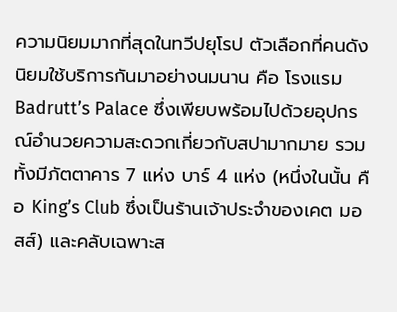ความนิยมมากที่สุดในทวีปยุโรป ตัวเลือกที่คนดังนิยมใช้บริการกันมาอย่างนมนาน คือ โรงแรม Badrutt’s Palace ซึ่งเพียบพร้อมไปด้วยอุปกรณ์อำนวยความสะดวกเกี่ยวกับสปามากมาย รวมทั้งมีภัตตาคาร 7 แห่ง บาร์ 4 แห่ง (หนึ่งในนั้น คือ King’s Club ซึ่งเป็นร้านเจ้าประจำของเคต มอสส์) และคลับเฉพาะส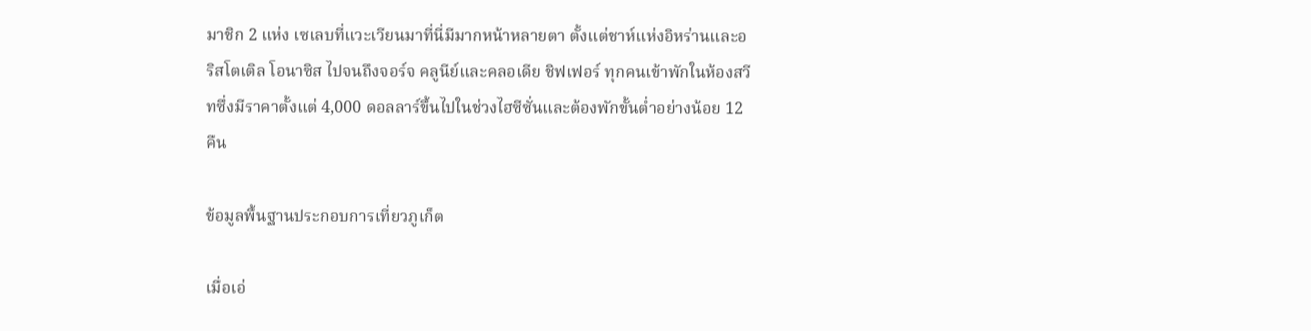มาชิก 2 แห่ง เซเลบที่แวะเวียนมาที่นี่มีมากหน้าหลายตา ตั้งแต่ชาห์แห่งอิหร่านและอริสโตเติล โอนาซิส ไปจนถึงจอร์จ คลูนีย์และคลอเดีย ชิฟเฟอร์ ทุกคนเข้าพักในห้องสวีทซึ่งมีราคาตั้งแต่ 4,000 ดอลลาร์ขึ้นไปในช่วงไฮซีซั่นและต้องพักขั้นต่ำอย่างน้อย 12 คืน

ข้อมูลพื้นฐานประกอบการเที่ยวภูเก็ต

เมื่อเอ่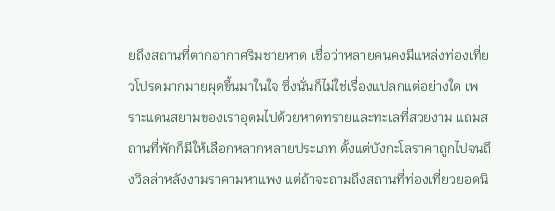ยถึงสถานที่ตากอากาศริมชายหาด เชื่อว่าหลายคนคงมีแหล่งท่องเที่ยวโปรดมากมายผุดขึ้นมาในใจ ซึ่งนั่นก็ไม่ใช่เรื่องแปลกแต่อย่างใด เพราะแดนสยามของเราอุดมไปด้วยหาดทรายและทะเลที่สวยงาม แถมสถานที่พักก็มีให้เลือกหลากหลายประเภท ตั้งแต่บังกะโลราคาถูกไปจนถึงวิลล่าหลังงามราคามหาแพง แต่ถ้าจะถามถึงสถานที่ท่องเที่ยวยอดนิ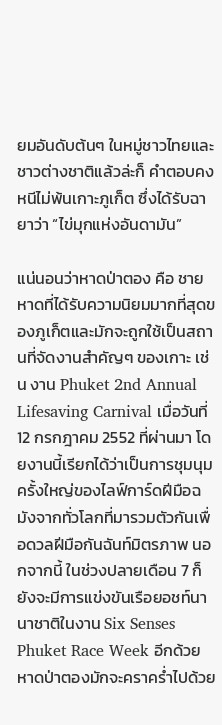ยมอันดับต้นๆ ในหมู่ชาวไทยและชาวต่างชาติแล้วล่ะก็ คำตอบคงหนีไม่พ้นเกาะภูเก็ต ซึ่งได้รับฉายาว่า “ไข่มุกแห่งอันดามัน”

แน่นอนว่าหาดป่าตอง คือ ชายหาดที่ได้รับความนิยมมากที่สุดของภูเก็ตและมักจะถูกใช้เป็นสถานที่จัดงานสำคัญๆ ของเกาะ เช่น งาน Phuket 2nd Annual Lifesaving Carnival เมื่อวันที่ 12 กรกฎาคม 2552 ที่ผ่านมา โดยงานนี้เรียกได้ว่าเป็นการชุมนุมครั้งใหญ่ของไลฟ์การ์ดฝีมือฉมังจากทั่วโลกที่มารวมตัวกันเพื่อดวลฝีมือกันฉันท์มิตรภาพ นอกจากนี้ ในช่วงปลายเดือน 7 ก็ยังจะมีการแข่งขันเรือยอชท์นานาชาติในงาน Six Senses Phuket Race Week อีกด้วย หาดป่าตองมักจะคราคร่ำไปด้วย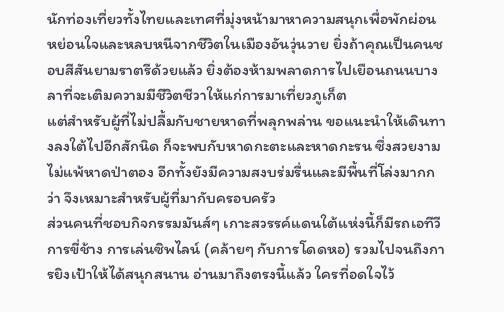นักท่องเที่ยวทั้งไทยและเทศที่มุ่งหน้ามาหาความสนุกเพื่อพักผ่อนหย่อนใจและหลบหนีจากชีวิตในเมืองอันวุ่นวาย ยิ่งถ้าคุณเป็นคนชอบสีสันยามราตรีด้วยแล้ว ยิ่งต้องห้ามพลาดการไปเยือนถนนบางลาที่จะเติมความมีชีวิตชีวาให้แก่การมาเที่ยวภูเก็ต
แต่สำหรับผู้ที่ไม่ปลื้มกับชายหาดที่พลุกพล่าน ขอแนะนำให้เดินทางลงใต้ไปอีกสักนิด ก็จะพบกับหาดกะตะและหาดกะรน ซึ่งสวยงามไม่แพ้หาดป่าตอง อีกทั้งยังมีความสงบร่มรื่นและมีพื้นที่โล่งมากกว่า จึงเหมาะสำหรับผู้ที่มากับครอบครัว
ส่วนคนที่ชอบกิจกรรมมันส์ๆ เกาะสวรรค์แดนใต้แห่งนี้ก็มีรถเอทีวี การขี่ช้าง การเล่นซิพไลน์ (คล้ายๆ กับการโดดหอ) รวมไปจนถึงการยิงเป้าให้ได้สนุกสนาน อ่านมาถึงตรงนี้แล้ว ใครที่อดใจไว้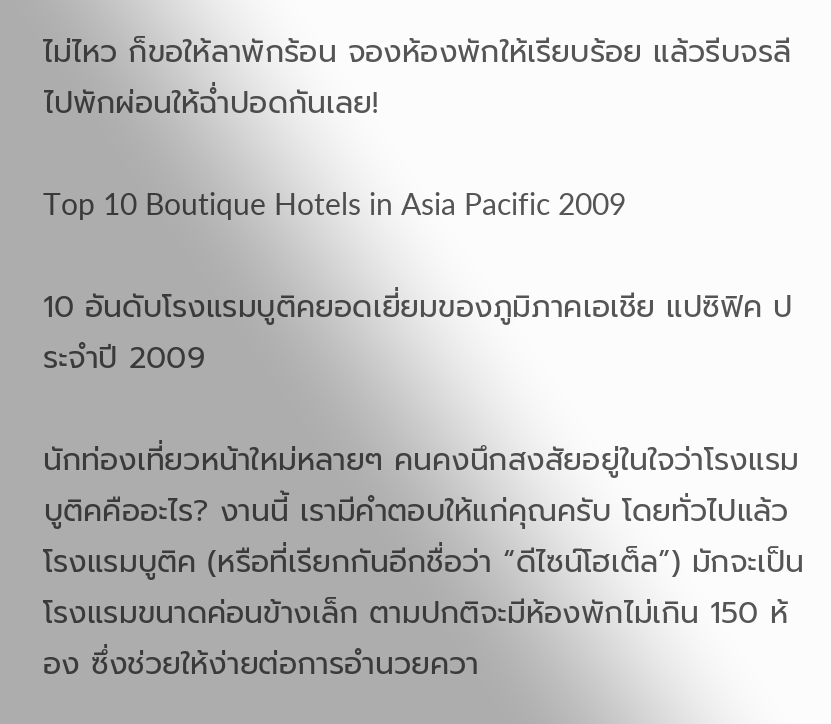ไม่ไหว ก็ขอให้ลาพักร้อน จองห้องพักให้เรียบร้อย แล้วรีบจรลีไปพักผ่อนให้ฉ่ำปอดกันเลย!

Top 10 Boutique Hotels in Asia Pacific 2009

10 อันดับโรงแรมบูติคยอดเยี่ยมของภูมิภาคเอเชีย แปซิฟิค ประจำปี 2009

นักท่องเที่ยวหน้าใหม่หลายๆ คนคงนึกสงสัยอยู่ในใจว่าโรงแรมบูติคคืออะไร? งานนี้ เรามีคำตอบให้แก่คุณครับ โดยทั่วไปแล้วโรงแรมบูติค (หรือที่เรียกกันอีกชื่อว่า “ดีไซน์โฮเต็ล”) มักจะเป็นโรงแรมขนาดค่อนข้างเล็ก ตามปกติจะมีห้องพักไม่เกิน 150 ห้อง ซึ่งช่วยให้ง่ายต่อการอำนวยควา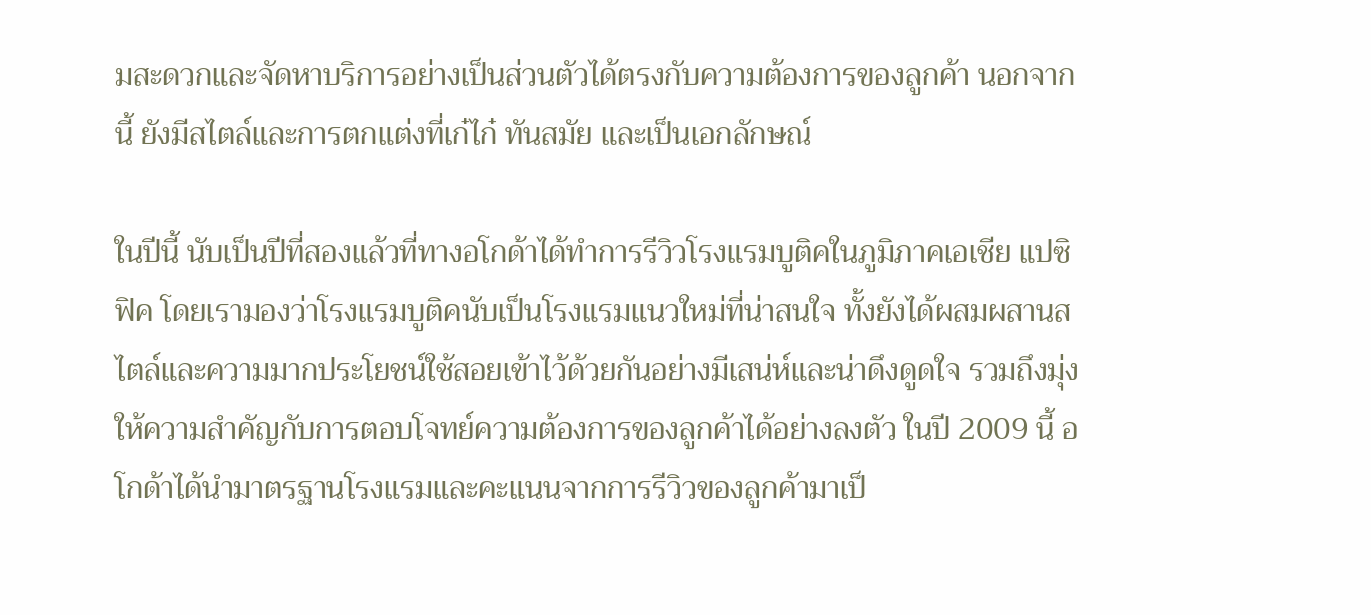มสะดวกและจัดหาบริการอย่างเป็นส่วนตัวได้ตรงกับความต้องการของลูกค้า นอกจากนี้ ยังมีสไตล์และการตกแต่งที่เก๋ไก๋ ทันสมัย และเป็นเอกลักษณ์

ในปีนี้ นับเป็นปีที่สองแล้วที่ทางอโกด้าได้ทำการรีวิวโรงแรมบูติคในภูมิภาคเอเชีย แปซิฟิค โดยเรามองว่าโรงแรมบูติคนับเป็นโรงแรมแนวใหม่ที่น่าสนใจ ทั้งยังได้ผสมผสานสไตล์และความมากประโยชน์ใช้สอยเข้าไว้ด้วยกันอย่างมีเสน่ห์และน่าดึงดูดใจ รวมถึงมุ่งให้ความสำคัญกับการตอบโจทย์ความต้องการของลูกค้าได้อย่างลงตัว ในปี 2009 นี้ อโกด้าได้นำมาตรฐานโรงแรมและคะแนนจากการรีวิวของลูกค้ามาเป็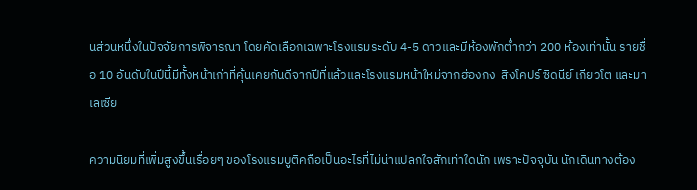นส่วนหนึ่งในปัจจัยการพิจารณา โดยคัดเลือกเฉพาะโรงแรมระดับ 4-5 ดาวและมีห้องพักต่ำกว่า 200 ห้องเท่านั้น รายชื่อ 10 อันดับในปีนี้มีทั้งหน้าเก่าที่คุ้นเคยกันดีจากปีที่แล้วและโรงแรมหน้าใหม่จากฮ่องกง  สิงโคปร์ ซิดนีย์ เกียวโต และมาเลเซีย

ความนิยมที่เพิ่มสูงขึ้นเรื่อยๆ ของโรงแรมบูติคถือเป็นอะไรที่ไม่น่าแปลกใจสักเท่าใดนัก เพราะปัจจุบัน นักเดินทางต้อง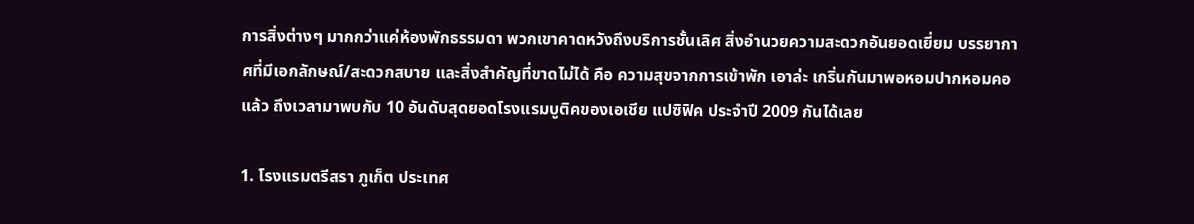การสิ่งต่างๆ มากกว่าแค่ห้องพักธรรมดา พวกเขาคาดหวังถึงบริการชั้นเลิศ สิ่งอำนวยความสะดวกอันยอดเยี่ยม บรรยากาศที่มีเอกลักษณ์/สะดวกสบาย และสิ่งสำคัญที่ขาดไม่ได้ คือ ความสุขจากการเข้าพัก เอาล่ะ เกริ่นกันมาพอหอมปากหอมคอแล้ว ถึงเวลามาพบกับ 10 อันดับสุดยอดโรงแรมบูติคของเอเชีย แปซิฟิค ประจำปี 2009 กันได้เลย

1. โรงแรมตรีสรา ภูเก็ต ประเทศ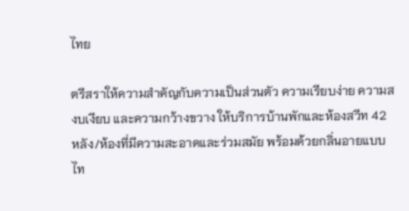ไทย

ตรีสราให้ความสำคัญกับความเป็นส่วนตัว ความเรียบง่าย ความสงบเงียบ และความกว้างขวาง ให้บริการบ้านพักและห้องสวีท 42 หลัง/ห้องที่มีความสะอาดและร่วมสมัย พร้อมด้วยกลิ่นอายแบบไท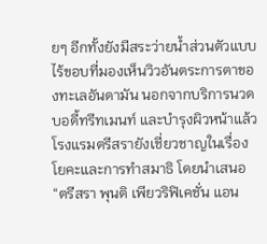ยๆ อีกทั้งยังมีสระว่ายน้ำส่วนตัวแบบไร้ขอบที่มองเห็นวิวอันตระการตาของทะเลอันดามัน นอกจากบริการนวด บอดี้ทรีทเมนท์ และบำรุงผิวหน้าแล้ว โรงแรมตรีสรายังเชี่ยวชาญในเรื่องโยคะและการทำสมาธิ โดยนำเสนอ “ตรีสรา พุนติ เพียวริฟิเคชั่น แอน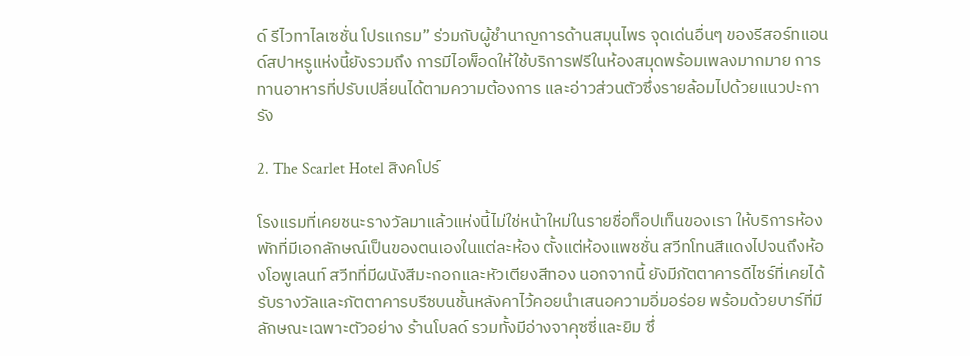ด์ รีไวทาไลเซชั่น โปรแกรม” ร่วมกับผู้ชำนาญการด้านสมุนไพร จุดเด่นอื่นๆ ของรีสอร์ทแอนด์สปาหรูแห่งนี้ยังรวมถึง การมีไอพ็อดให้ใช้บริการฟรีในห้องสมุดพร้อมเพลงมากมาย การทานอาหารที่ปรับเปลี่ยนได้ตามความต้องการ และอ่าวส่วนตัวซึ่งรายล้อมไปด้วยแนวปะการัง

2. The Scarlet Hotel สิงคโปร์

โรงแรมที่เคยชนะรางวัลมาแล้วแห่งนี้ไม่ใช่หน้าใหม่ในรายชื่อท็อปเท็นของเรา ให้บริการห้องพักที่มีเอกลักษณ์เป็นของตนเองในแต่ละห้อง ตั้งแต่ห้องแพชชั่น สวีทโทนสีแดงไปจนถึงห้องโอพูเลนท์ สวีทที่มีผนังสีมะกอกและหัวเตียงสีทอง นอกจากนี้ ยังมีภัตตาคารดีไซร์ที่เคยได้รับรางวัลและภัตตาคารบรีซบนชั้นหลังคาไว้คอยนำเสนอความอิ่มอร่อย พร้อมด้วยบาร์ที่มีลักษณะเฉพาะตัวอย่าง ร้านโบลด์ รวมทั้งมีอ่างจาคุซซี่และยิม ซึ่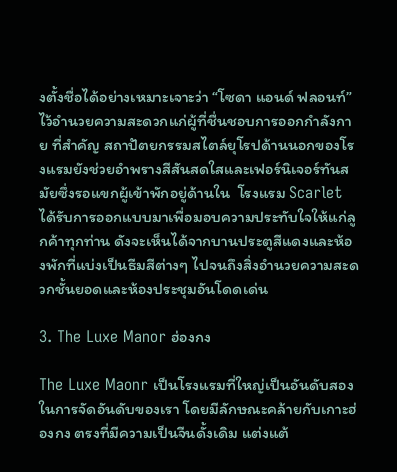งตั้งชื่อได้อย่างเหมาะเจาะว่า “โซดา แอนด์ ฟลอนท์” ไว้อำนวยความสะดวกแก่ผู้ที่ชื่นชอบการออกกำลังกาย ที่สำคัญ สถาปัตยกรรมสไตล์ยุโรปด้านนอกของโรงแรมยังช่วยอำพรางสีสันสดใสและเฟอร์นิเจอร์ทันสมัยซึ่งรอแขกผู้เข้าพักอยู่ด้านใน  โรงแรม Scarlet ได้รับการออกแบบมาเพื่อมอบความประทับใจให้แก่ลูกค้าทุกท่าน ดังจะเห็นได้จากบานประตูสีแดงและห้องพักที่แบ่งเป็นธีมสีต่างๆ ไปจนถึงสิ่งอำนวยความสะดวกชั้นยอดและห้องประชุมอันโดดเด่น

3. The Luxe Manor ฮ่องกง

The Luxe Maonr เป็นโรงแรมที่ใหญ่เป็นอันดับสองในการจัดอันดับของเรา โดยมีลักษณะคล้ายกับเกาะฮ่องกง ตรงที่มีความเป็นจีนดั้งเดิม แต่งแต้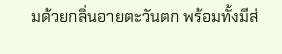มด้วยกลิ่นอายตะวันตก พร้อมทั้งมีส่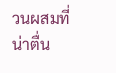วนผสมที่น่าตื่น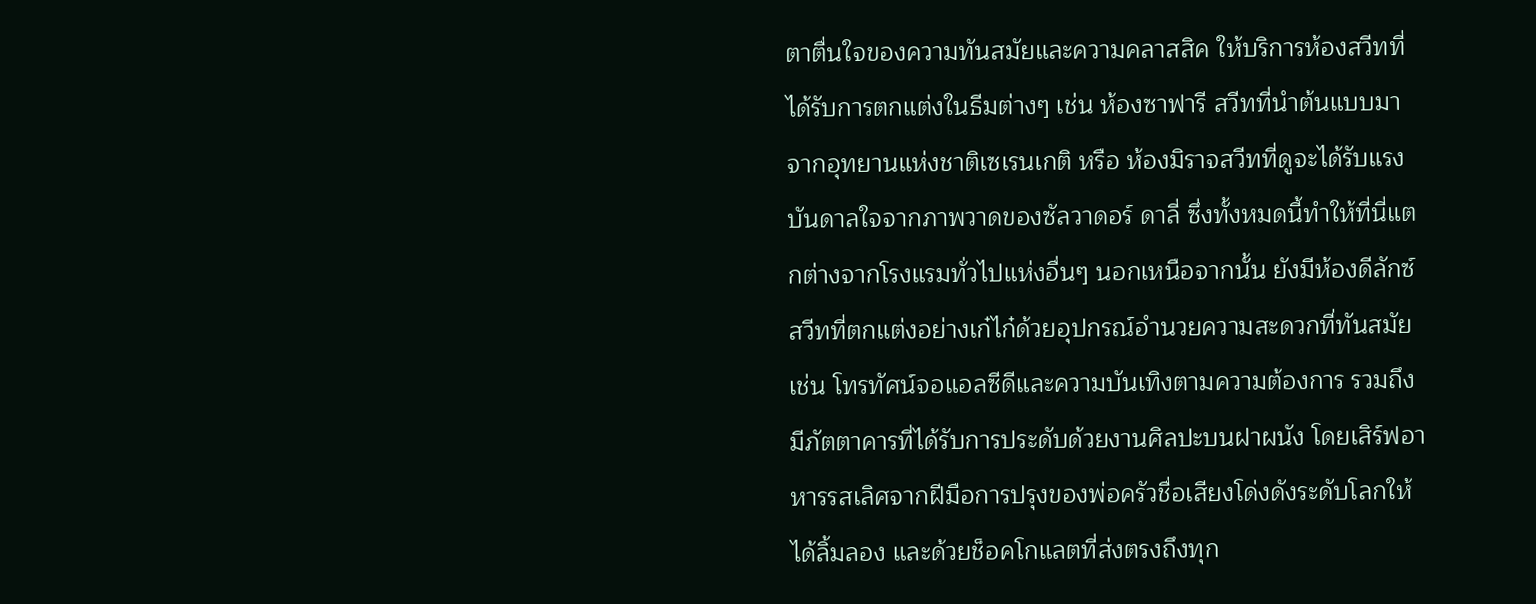ตาตื่นใจของความทันสมัยและความคลาสสิค ให้บริการห้องสวีทที่ได้รับการตกแต่งในธีมต่างๆ เช่น ห้องซาฟารี สวีทที่นำต้นแบบมาจากอุทยานแห่งชาติเซเรนเกติ หรือ ห้องมิราจสวีทที่ดูจะได้รับแรงบันดาลใจจากภาพวาดของซัลวาดอร์ ดาลี่ ซึ่งทั้งหมดนี้ทำให้ที่นี่แตกต่างจากโรงแรมทั่วไปแห่งอื่นๆ นอกเหนือจากนั้น ยังมีห้องดีลักซ์ สวีทที่ตกแต่งอย่างเก๋ไก๋ด้วยอุปกรณ์อำนวยความสะดวกที่ทันสมัย เช่น โทรทัศน์จอแอลซีดีและความบันเทิงตามความต้องการ รวมถึงมีภัตตาคารที่ได้รับการประดับด้วยงานศิลปะบนฝาผนัง โดยเสิร์ฟอาหารรสเลิศจากฝีมือการปรุงของพ่อครัวชื่อเสียงโด่งดังระดับโลกให้ได้ลิ้มลอง และด้วยช็อคโกแลตที่ส่งตรงถึงทุก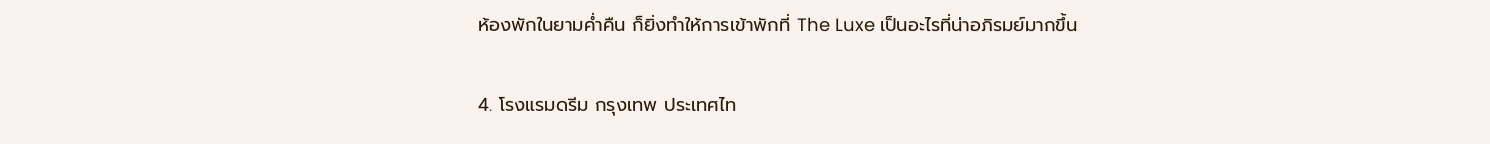ห้องพักในยามค่ำคืน ก็ยิ่งทำให้การเข้าพักที่ The Luxe เป็นอะไรที่น่าอภิรมย์มากขึ้น

4. โรงแรมดรีม กรุงเทพ ประเทศไท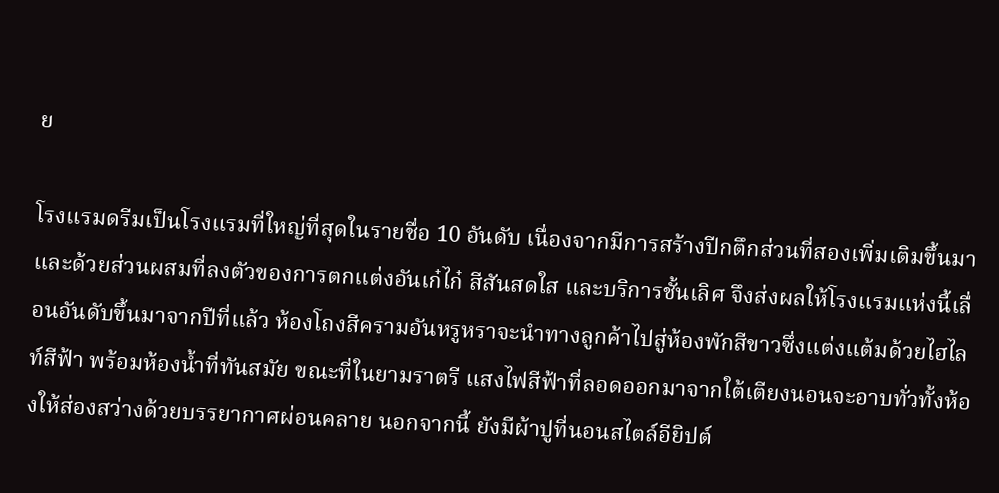ย

โรงแรมดรีมเป็นโรงแรมที่ใหญ่ที่สุดในรายชื่อ 10 อันดับ เนื่องจากมีการสร้างปีกตึกส่วนที่สองเพิ่มเติมขึ้นมา และด้วยส่วนผสมที่ลงตัวของการตกแต่งอันเก๋ไก๋ สีสันสดใส และบริการชั้นเลิศ จึงส่งผลให้โรงแรมแห่งนี้เลื่อนอันดับขึ้นมาจากปีที่แล้ว ห้องโถงสีครามอันหรูหราจะนำทางลูกค้าไปสู่ห้องพักสีขาวซึ่งแต่งแต้มด้วยไฮไลท์สีฟ้า พร้อมห้องน้ำที่ทันสมัย ขณะที่ในยามราตรี แสงไฟสีฟ้าที่ลอดออกมาจากใต้เตียงนอนจะอาบทั่วทั้งห้องให้ส่องสว่างด้วยบรรยากาศผ่อนคลาย นอกจากนี้ ยังมีผ้าปูที่นอนสไตล์อียิปต์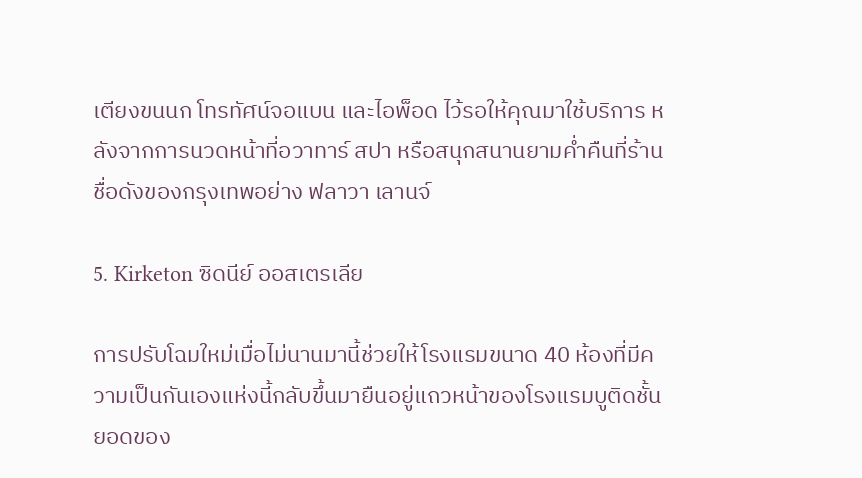เตียงขนนก โทรทัศน์จอแบน และไอพ็อด ไว้รอให้คุณมาใช้บริการ หลังจากการนวดหน้าที่อวาทาร์ สปา หรือสนุกสนานยามค่ำคืนที่ร้านชื่อดังของกรุงเทพอย่าง ฟลาวา เลานจ์

5. Kirketon ซิดนีย์ ออสเตรเลีย

การปรับโฉมใหม่เมื่อไม่นานมานี้ช่วยให้โรงแรมขนาด 40 ห้องที่มีความเป็นกันเองแห่งนี้กลับขึ้นมายืนอยู่แถวหน้าของโรงแรมบูติดชั้นยอดของ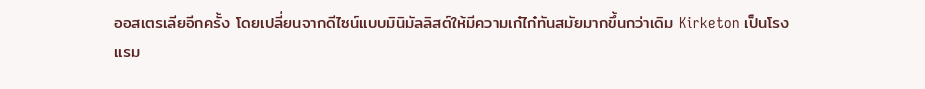ออสเตรเลียอีกครั้ง โดยเปลี่ยนจากดีไซน์แบบมินิมัลลิสต์ให้มีความเก๋ไก๋ทันสมัยมากขึ้นกว่าเดิม Kirketon เป็นโรงแรม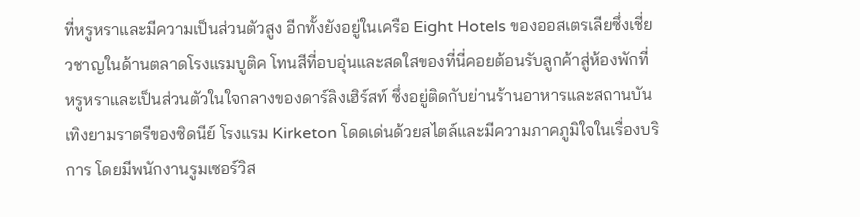ที่หรูหราและมีความเป็นส่วนตัวสูง อีกทั้งยังอยู่ในเครือ Eight Hotels ของออสเตรเลียซึ่งเชี่ยวชาญในด้านตลาดโรงแรมบูติค โทนสีที่อบอุ่นและสดใสของที่นี่คอยต้อนรับลูกค้าสู่ห้องพักที่หรูหราและเป็นส่วนตัวในใจกลางของดาร์ลิงเฮิร์สท์ ซึ่งอยู่ติดกับย่านร้านอาหารและสถานบันเทิงยามราตรีของซิดนีย์ โรงแรม Kirketon โดดเด่นด้วยสไตล์และมีความภาคภูมิใจในเรื่องบริการ โดยมีพนักงานรูมเซอร์วิส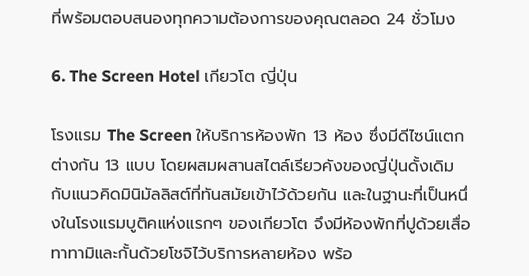ที่พร้อมตอบสนองทุกความต้องการของคุณตลอด 24 ชั่วโมง

6. The Screen Hotel เกียวโต ญี่ปุ่น

โรงแรม The Screen ให้บริการห้องพัก 13 ห้อง ซึ่งมีดีไซน์แตกต่างกัน 13 แบบ โดยผสมผสานสไตล์เรียวคังของญี่ปุ่นดั้งเดิมกับแนวคิดมินิมัลลิสต์ที่ทันสมัยเข้าไว้ด้วยกัน และในฐานะที่เป็นหนึ่งในโรงแรมบูติคแห่งแรกๆ ของเกียวโต จึงมีห้องพักที่ปูด้วยเสื่อทาทามิและกั้นด้วยโชจิไว้บริการหลายห้อง พร้อ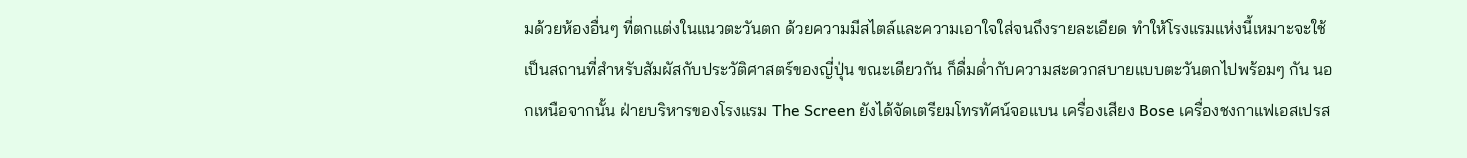มด้วยห้องอื่นๆ ที่ตกแต่งในแนวตะวันตก ด้วยความมีสไตล์และความเอาใจใส่จนถึงรายละเอียด ทำให้โรงแรมแห่งนี้เหมาะจะใช้เป็นสถานที่สำหรับสัมผัสกับประวัติศาสตร์ของญี่ปุ่น ขณะเดียวกัน ก็ดื่มด่ำกับความสะดวกสบายแบบตะวันตกไปพร้อมๆ กัน นอกเหนือจากนั้น ฝ่ายบริหารของโรงแรม The Screen ยังได้จัดเตรียมโทรทัศน์จอแบน เครื่องเสียง Bose เครื่องชงกาแฟเอสเปรส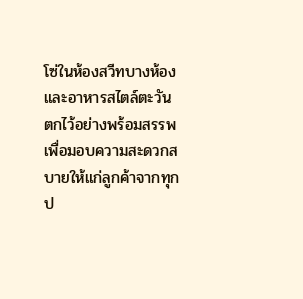โซ่ในห้องสวีทบางห้อง และอาหารสไตล์ตะวันตกไว้อย่างพร้อมสรรพ เพื่อมอบความสะดวกสบายให้แก่ลูกค้าจากทุกป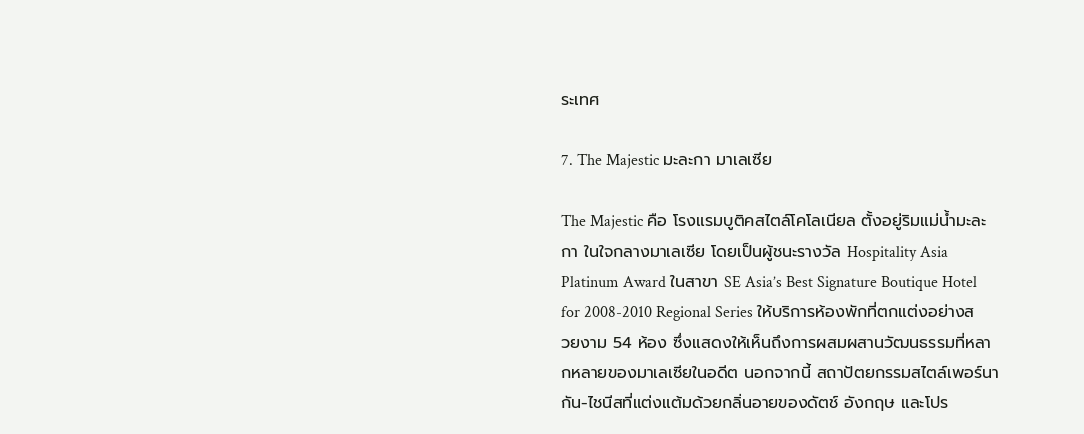ระเทศ

7. The Majestic มะละกา มาเลเซีย

The Majestic คือ โรงแรมบูติคสไตล์โคโลเนียล ตั้งอยู่ริมแม่น้ำมะละกา ในใจกลางมาเลเซีย โดยเป็นผู้ชนะรางวัล Hospitality Asia Platinum Award ในสาขา SE Asia’s Best Signature Boutique Hotel for 2008-2010 Regional Series ให้บริการห้องพักที่ตกแต่งอย่างสวยงาม 54 ห้อง ซึ่งแสดงให้เห็นถึงการผสมผสานวัฒนธรรมที่หลากหลายของมาเลเซียในอดีต นอกจากนี้ สถาปัตยกรรมสไตล์เพอร์นากัน-ไชนีสที่แต่งแต้มด้วยกลิ่นอายของดัตช์ อังกฤษ และโปร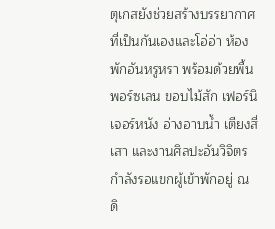ตุเกสยังช่วยสร้างบรรยากาศที่เป็นกันเองและโอ่อ่า ห้องพักอันหรูหรา พร้อมด้วยพื้นพอร์ซเลน ขอบไม้สัก เฟอร์นิเจอร์หนัง อ่างอาบน้ำ เตียงสี่เสา และงานศิลปะอันวิจิตรกำลังรอแขกผู้เข้าพักอยู่ ณ ดิ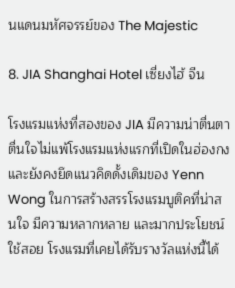นแดนมหัศจรรย์ของ The Majestic

8. JIA Shanghai Hotel เซี่ยงไฮ้ จีน

โรงแรมแห่งที่สองของ JIA มีความน่าตื่นตาตื่นใจไม่แพ้โรงแรมแห่งแรกที่เปิดในฮ่องกง และยังคงยึดแนวคิดดั้งเดิมของ Yenn Wong ในการสร้างสรรโรงแรมบูติคที่น่าสนใจ มีความหลากหลาย และมากประโยชน์ใช้สอย โรงแรมที่เคยได้รับรางวัลแห่งนี้ได้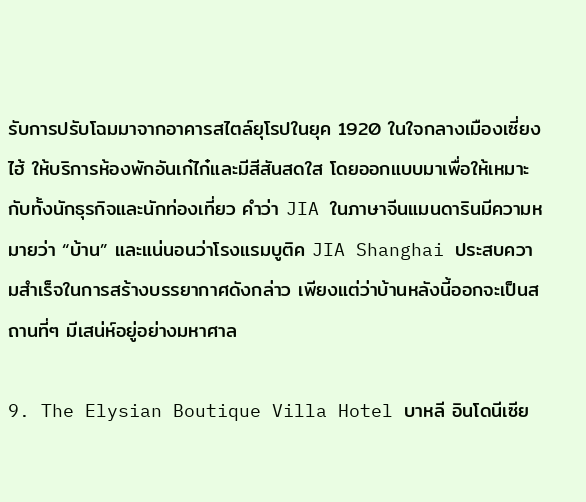รับการปรับโฉมมาจากอาคารสไตล์ยุโรปในยุค 1920 ในใจกลางเมืองเซี่ยงไฮ้ ให้บริการห้องพักอันเก๋ไก๋และมีสีสันสดใส โดยออกแบบมาเพื่อให้เหมาะกับทั้งนักธุรกิจและนักท่องเที่ยว คำว่า JIA ในภาษาจีนแมนดารินมีความหมายว่า “บ้าน” และแน่นอนว่าโรงแรมบูติค JIA Shanghai ประสบความสำเร็จในการสร้างบรรยากาศดังกล่าว เพียงแต่ว่าบ้านหลังนี้ออกจะเป็นสถานที่ๆ มีเสน่ห์อยู่อย่างมหาศาล

9. The Elysian Boutique Villa Hotel บาหลี อินโดนีเซีย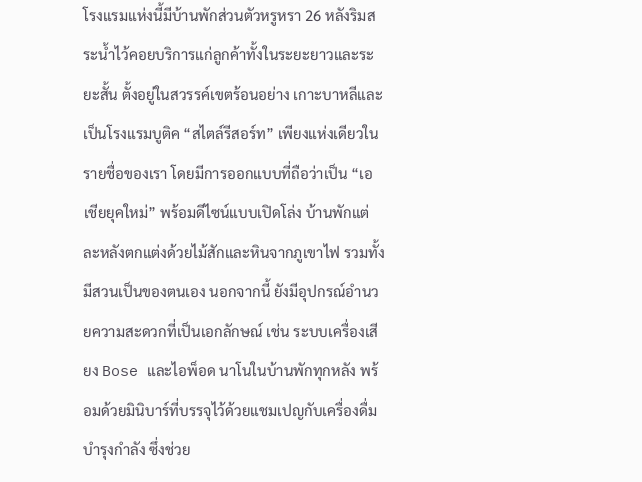โรงแรมแห่งนี้มีบ้านพักส่วนตัวหรูหรา 26 หลังริมสระน้ำไว้คอยบริการแก่ลูกค้าทั้งในระยะยาวและระยะสั้น ตั้งอยู่ในสวรรค์เขตร้อนอย่าง เกาะบาหลีและเป็นโรงแรมบูติค “สไตล์รีสอร์ท” เพียงแห่งเดียวในรายชื่อของเรา โดยมีการออกแบบที่ถือว่าเป็น “เอเชียยุคใหม่” พร้อมดีไซน์แบบเปิดโล่ง บ้านพักแต่ละหลังตกแต่งด้วยไม้สักและหินจากภูเขาไฟ รวมทั้งมีสวนเป็นของตนเอง นอกจากนี้ ยังมีอุปกรณ์อำนวยความสะดวกที่เป็นเอกลักษณ์ เช่น ระบบเครื่องเสียง Bose และไอพ็อด นาโนในบ้านพักทุกหลัง พร้อมด้วยมินิบาร์ที่บรรจุไว้ด้วยแชมเปญกับเครื่องดื่มบำรุงกำลัง ซึ่งช่วย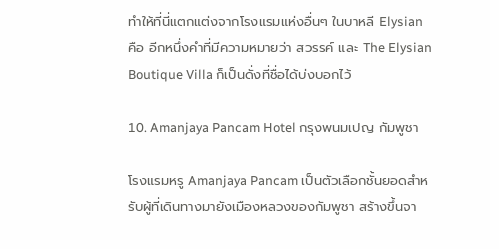ทำให้ที่นี่แตกแต่งจากโรงแรมแห่งอื่นๆ ในบาหลี Elysian คือ อีกหนึ่งคำที่มีความหมายว่า สวรรค์ และ The Elysian Boutique Villa ก็เป็นดั่งที่ชื่อได้บ่งบอกไว้

10. Amanjaya Pancam Hotel กรุงพนมเปญ กัมพูชา

โรงแรมหรู Amanjaya Pancam เป็นตัวเลือกชั้นยอดสำหรับผู้ที่เดินทางมายังเมืองหลวงของกัมพูชา สร้างขึ้นจา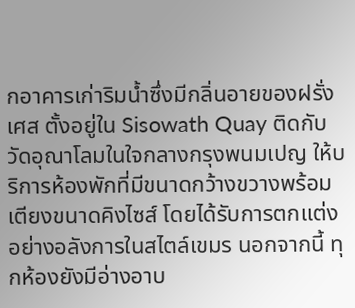กอาคารเก่าริมน้ำซึ่งมีกลิ่นอายของฝรั่งเศส ตั้งอยู่ใน Sisowath Quay ติดกับวัดอุณาโลมในใจกลางกรุงพนมเปญ ให้บริการห้องพักที่มีขนาดกว้างขวางพร้อมเตียงขนาดคิงไซส์ โดยได้รับการตกแต่งอย่างอลังการในสไตล์เขมร นอกจากนี้ ทุกห้องยังมีอ่างอาบ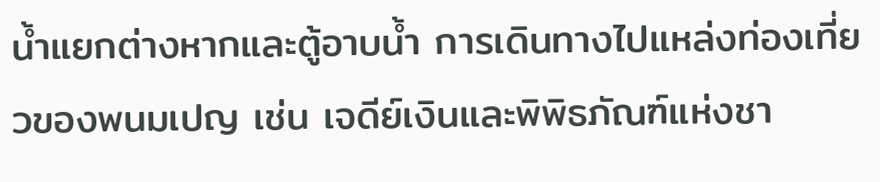น้ำแยกต่างหากและตู้อาบน้ำ การเดินทางไปแหล่งท่องเที่ยวของพนมเปญ เช่น เจดีย์เงินและพิพิธภัณฑ์แห่งชา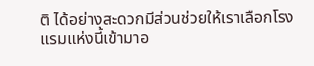ติ ได้อย่างสะดวกมีส่วนช่วยให้เราเลือกโรงแรมแห่งนี้เข้ามาอ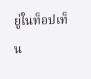ยู่ในท็อปเท็น